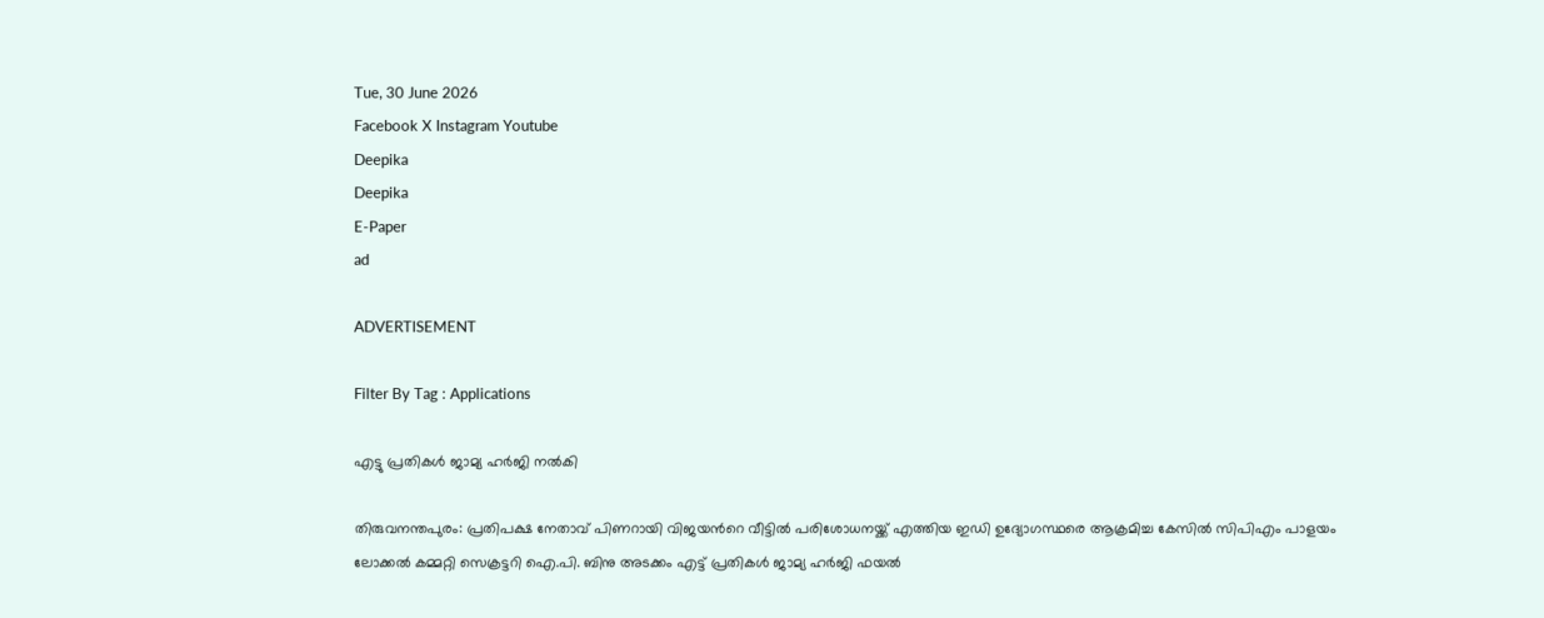Tue, 30 June 2026
Facebook X Instagram Youtube
Deepika
Deepika
E-Paper
ad

ADVERTISEMENT

Filter By Tag : Applications

എട്ടു പ്രതികൾ ജാമ്യ ഹർജി നൽകി

തിരുവനന്തപുരം: പ്രതിപക്ഷ നേതാവ് പിണറായി വിജയന്‍റെ വീട്ടിൽ പരിശോധനയ്ക്ക് എത്തിയ ഇഡി ഉദ്യോഗസ്ഥരെ ആക്രമിച്ച കേസിൽ സിപിഎം പാളയം ലോക്കൽ കമ്മറ്റി സെക്രട്ടറി ഐ.പി. ബിനു അടക്കം എട്ട് പ്രതികൾ ജാമ്യ ഹർജി ഫയൽ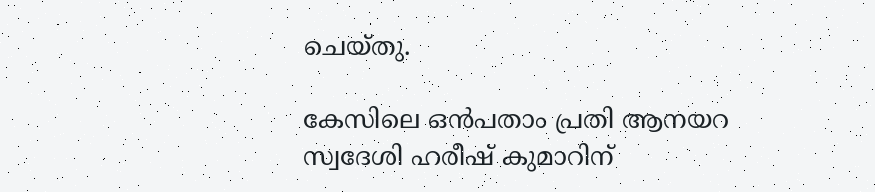ചെയ്തു.

കേസിലെ ഒൻപതാം പ്രതി ആനയറ സ്വദേശി ഹരീഷ് കുമാറിന്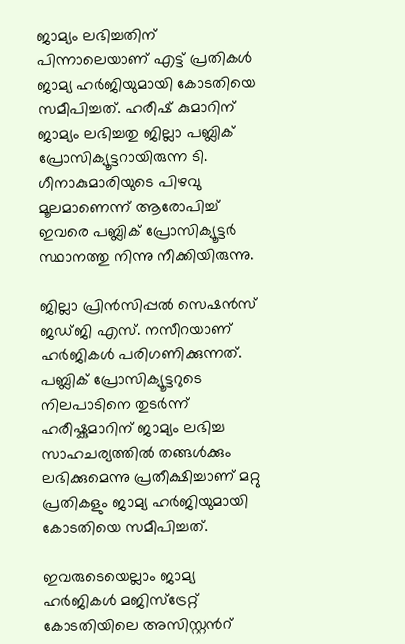ജാമ്യം ലഭിച്ചതിന് പിന്നാലെയാണ് എട്ട് പ്രതികൾ ജാമ്യ ഹർജിയുമായി കോടതിയെ സമീപിച്ചത്. ഹരീഷ് കുമാറിന് ജാമ്യം ലഭിച്ചതു ജില്ലാ പബ്ലിക് പ്രോസിക്യൂട്ടറായിരുന്ന ടി. ഗീനാകുമാരിയുടെ പിഴവു മൂലമാണെന്ന് ആരോപിച്ച് ഇവരെ പബ്ലിക് പ്രോസിക്യൂട്ടർ സ്ഥാനത്തു നിന്നു നീക്കിയിരുന്നു.

ജില്ലാ പ്രിൻസിപ്പൽ സെഷൻസ് ജഡ്ജി എസ്. നസീറയാണ് ഹർജികൾ പരിഗണിക്കുന്നത്. പബ്ലിക് പ്രോസിക്യൂട്ടറുടെ നിലപാടിനെ തുടർന്ന് ഹരീഷ്കുമാറിന് ജാമ്യം ലഭിച്ച സാഹചര്യത്തിൽ തങ്ങൾക്കും ലഭിക്കുമെന്നു പ്രതീക്ഷിച്ചാണ് മറ്റു പ്രതികളും ജാമ്യ ഹർജിയുമായി കോടതിയെ സമീപിച്ചത്.

ഇവരുടെയെല്ലാം ജാമ്യ ഹർജികൾ മജിസ്ട്രേറ്റ് കോടതിയിലെ അസിസ്റ്റന്‍റ്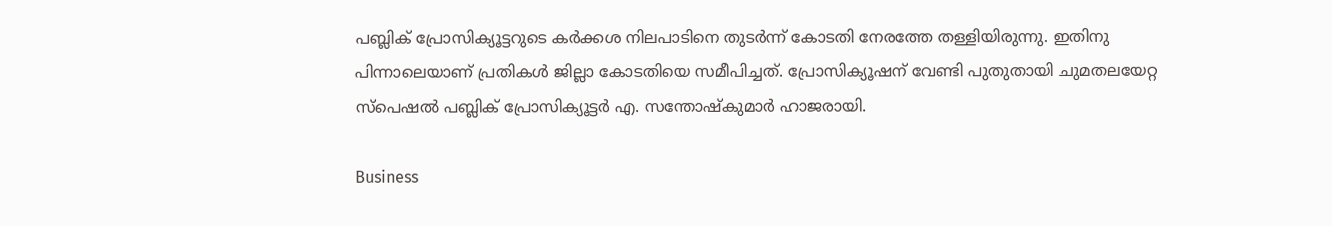പബ്ലിക് പ്രോസിക്യൂട്ടറുടെ കർക്കശ നിലപാടിനെ തുടർന്ന് കോടതി നേരത്തേ തള്ളിയിരുന്നു. ഇതിനു പിന്നാലെയാണ് പ്രതികൾ ജില്ലാ കോടതിയെ സമീപിച്ചത്. പ്രോസിക്യൂഷന് വേണ്ടി പുതുതായി ചുമതലയേറ്റ സ്പെഷൽ പബ്ലിക് പ്രോസിക്യൂട്ടർ എ. സന്തോഷ്കുമാർ ഹാജരായി.

Business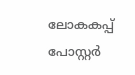ലോകകപ്പ് പോസ്റ്റര്‍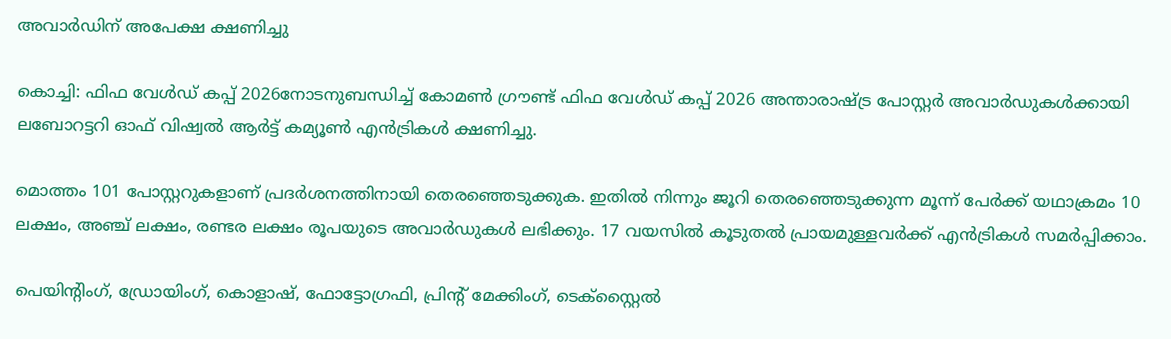അവാര്‍ഡിന് അപേക്ഷ ക്ഷണിച്ചു

കൊച്ചി: ഫിഫ വേള്‍ഡ് കപ്പ് 2026നോടനുബന്ധിച്ച് കോമണ്‍ ഗ്രൗണ്ട് ഫിഫ വേള്‍ഡ് കപ്പ് 2026 അന്താരാഷ്ട്ര പോസ്റ്റര്‍ അവാര്‍ഡുകള്‍ക്കായി ലബോറട്ടറി ഓഫ് വിഷ്വല്‍ ആര്‍ട്ട് കമ്യൂണ്‍ എന്‍ട്രികള്‍ ക്ഷണിച്ചു.

മൊത്തം 101 പോസ്റ്ററുകളാണ് പ്രദര്‍ശനത്തിനായി തെരഞ്ഞെടുക്കുക. ഇതിൽ നിന്നും ജൂറി തെരഞ്ഞെടുക്കുന്ന മൂന്ന് പേര്‍ക്ക് യഥാക്രമം 10 ലക്ഷം, അഞ്ച് ലക്ഷം, രണ്ടര ലക്ഷം രൂപയുടെ അവാര്‍ഡുകള്‍ ലഭിക്കും. 17 വയസിൽ കൂടുതൽ പ്രായമുള്ളവർക്ക് എന്‍ട്രികള്‍ സമര്‍പ്പിക്കാം.

പെയിന്‍റിംഗ്, ഡ്രോയിംഗ്, കൊളാഷ്, ഫോട്ടോഗ്രഫി, പ്രിന്‍റ് മേക്കിംഗ്, ടെക്സ്റ്റൈല്‍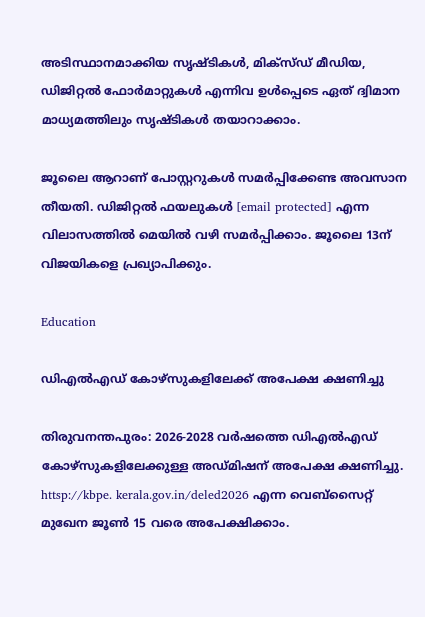അടിസ്ഥാനമാക്കിയ സൃഷ്ടികള്‍, മിക്സ്ഡ് മീഡിയ, ഡിജിറ്റല്‍ ഫോര്‍മാറ്റുകള്‍ എന്നിവ ഉള്‍പ്പെടെ ഏത് ദ്വിമാന മാധ്യമത്തിലും സൃഷ്ടികള്‍ തയാറാക്കാം.

ജൂലൈ ആറാണ് പോസ്റ്ററുകള്‍ സമര്‍പ്പിക്കേണ്ട അവസാന തീയതി. ഡിജിറ്റല്‍ ഫയലുകള്‍ [email protected] എന്ന വിലാസത്തില്‍ മെയില്‍ വഴി സമര്‍പ്പിക്കാം. ജൂലൈ 13ന് വിജയികളെ പ്രഖ്യാപിക്കും.

Education

ഡിഎല്‍എഡ് കോഴ്സുകളിലേക്ക് അപേക്ഷ ക്ഷണിച്ചു

തിരുവനന്തപുരം: 2026-2028 വര്‍ഷത്തെ ഡിഎല്‍എഡ് കോഴ്സുകളിലേക്കുള്ള അഡ്മിഷന് അപേക്ഷ ക്ഷണിച്ചു. httsp://kbpe. kerala.gov.in/deled2026 എന്ന വെബ്സൈറ്റ് മുഖേന ജൂണ്‍ 15 വരെ അപേക്ഷിക്കാം.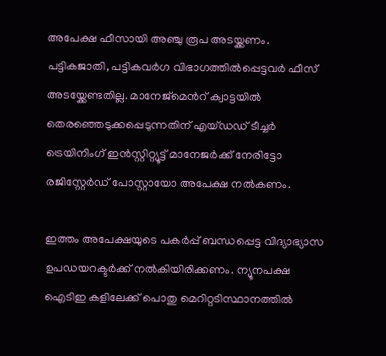അപേക്ഷ ഫീസായി അഞ്ചു രൂപ അടയ്ക്കണം. പട്ടികജാതി, പട്ടികവര്‍ഗ വിഭാഗത്തില്‍പ്പെട്ടവര്‍ ഫീസ് അടയ്ക്കേണ്ടതില്ല. മാനേജ്മെന്‍റ് ക്വാട്ടയില്‍ തെരഞ്ഞെടുക്കപ്പെടുന്നതിന് എയ്ഡഡ് ടീച്ചര്‍ ട്രെയിനിംഗ് ഇന്‍സ്റ്റിറ്റ്യൂട്ട് മാനേജര്‍ക്ക് നേരിട്ടോ രജിസ്റ്റേര്‍ഡ് പോസ്റ്റായോ അപേക്ഷ നല്‍കണം.

ഇത്തം അപേക്ഷയുടെ പകര്‍പ്പ് ബന്ധപ്പെട്ട വിദ്യാഭ്യാസ ഉപഡയറക്ടര്‍ക്ക് നല്‍കിയിരിക്കണം. ന്യൂനപക്ഷ ഐടിഇ കളിലേക്ക് പൊതു മെറിറ്റടിസ്ഥാനത്തില്‍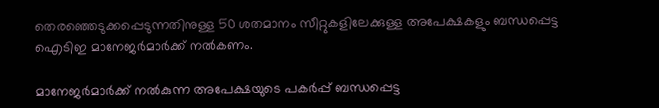തെരഞ്ഞെടുക്കപ്പെടുന്നതിനുള്ള 50 ശതമാനം സീറ്റുകളിലേക്കുള്ള അപേക്ഷകളും ബന്ധപ്പെട്ട ഐടിഇ മാനേജര്‍മാര്‍ക്ക് നല്‍കണം.

മാനേജര്‍മാര്‍ക്ക് നല്‍കുന്ന അപേക്ഷയുടെ പകര്‍പ്പ് ബന്ധപ്പെട്ട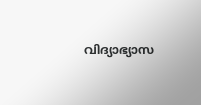വിദ്യാഭ്യാസ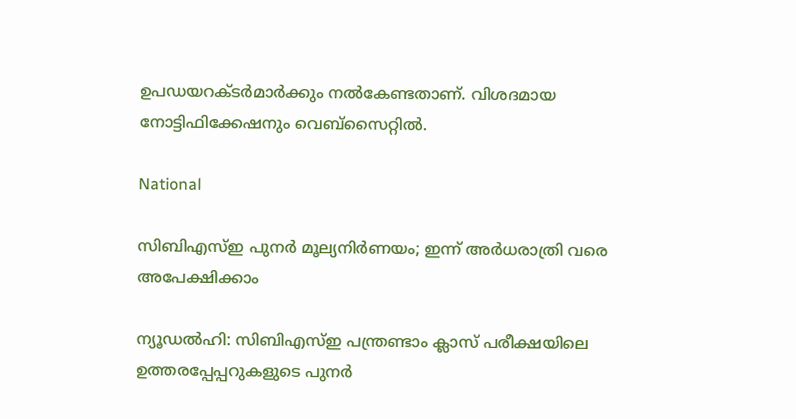ഉപഡയറക്ടര്‍മാര്‍ക്കും നല്‍കേണ്ടതാണ്. വിശദമായ നോട്ടിഫിക്കേഷനും വെബ്സൈറ്റില്‍.

National

സിബിഎസ്ഇ പുനർ മൂല്യനിർണയം; ഇന്ന് അർധരാത്രി വരെ അപേക്ഷിക്കാം

ന്യൂഡൽഹി: സിബിഎസ്ഇ പന്ത്രണ്ടാം ക്ലാസ് പരീക്ഷയിലെ ഉത്തരപ്പേപ്പറുകളുടെ പുനർ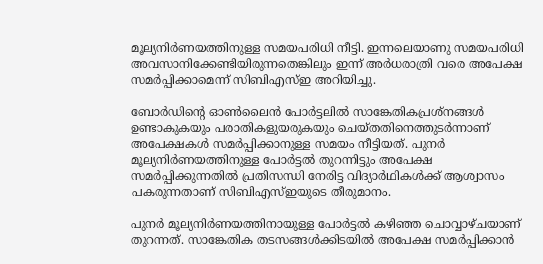മൂല്യനിർണയത്തിനുള്ള സമയപരിധി നീട്ടി. ഇന്നലെയാണു സമയപരിധി അവസാനിക്കേണ്ടിയിരുന്നതെങ്കിലും ഇന്ന് അർധരാത്രി വരെ അപേക്ഷ സമർപ്പിക്കാമെന്ന് സിബിഎസ്ഇ അറിയിച്ചു.

ബോർഡിന്‍റെ ഓണ്‍ലൈൻ പോർട്ടലിൽ സാങ്കേതികപ്രശ്നങ്ങൾ ഉണ്ടാകുകയും പരാതികളുയരുകയും ചെയ്തതിനെത്തുടർന്നാണ് അപേക്ഷകൾ സമർപ്പിക്കാനുള്ള സമയം നീട്ടിയത്. പുനർ മൂല്യനിർണയത്തിനുള്ള പോർട്ടൽ തുറന്നിട്ടും അപേക്ഷ സമർപ്പിക്കുന്നതിൽ പ്രതിസന്ധി നേരിട്ട വിദ്യാർഥികൾക്ക് ആശ്വാസം പകരുന്നതാണ് സിബിഎസ്ഇയുടെ തീരുമാനം.

പുനർ മൂല്യനിർണയത്തിനായുള്ള പോർട്ടൽ കഴിഞ്ഞ ചൊവ്വാഴ്ചയാണ് തുറന്നത്. സാങ്കേതിക തടസങ്ങൾക്കിടയിൽ അപേക്ഷ സമർപ്പിക്കാൻ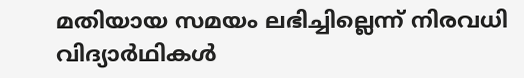മതിയായ സമയം ലഭിച്ചില്ലെന്ന് നിരവധി വിദ്യാർഥികൾ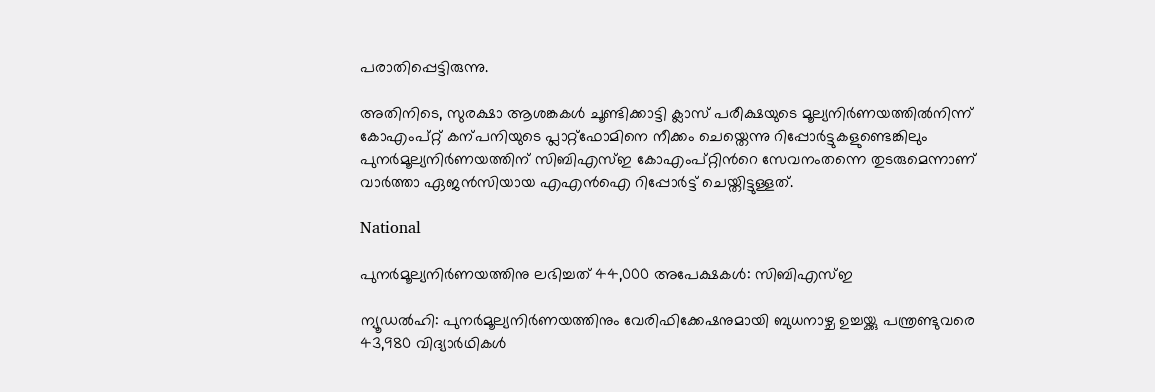പരാതിപ്പെട്ടിരുന്നു.

അതിനിടെ, സുരക്ഷാ ആശങ്കകൾ ചൂണ്ടിക്കാട്ടി ക്ലാസ് പരീക്ഷയുടെ മൂല്യനിർണയത്തിൽനിന്ന് കോഎംപ്റ്റ് കന്പനിയുടെ പ്ലാറ്റ്ഫോമിനെ നീക്കം ചെയ്തെന്നു റിപ്പോർട്ടുകളുണ്ടെങ്കിലും പുനർമൂല്യനിർണയത്തിന് സിബിഎസ്ഇ കോഎംപ്റ്റിന്‍റെ സേവനംതന്നെ തുടരുമെന്നാണ് വാർത്താ ഏജൻസിയായ എഎൻഐ റിപ്പോർട്ട് ചെയ്തിട്ടുള്ളത്.

National

പുനർമൂല്യനിർണയത്തിനു ലഭിച്ചത് 44,000 അപേക്ഷകൾ: സിബിഎസ്ഇ

ന്യൂഡൽഹി: പുനർമൂല്യനിർണയത്തിനും വേരിഫിക്കേഷനുമായി ബുധനാഴ്ച ഉച്ചയ്ക്കു പന്ത്രണ്ടുവരെ 43,980 വിദ്യാർഥികൾ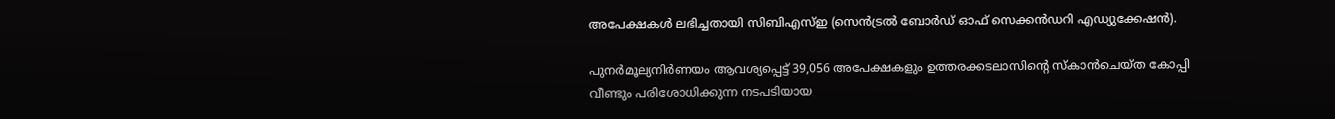അപേക്ഷകൾ ലഭിച്ചതായി സിബിഎസ്ഇ (സെൻട്രൽ ബോർഡ് ഓഫ് സെക്കൻഡറി എഡ്യുക്കേഷൻ).

പുനർമൂല്യനിർണയം ആവശ്യപ്പെട്ട് 39,056 അപേക്ഷകളും ഉത്തരക്കടലാസിന്‍റെ സ്കാൻചെയ്ത കോപ്പി വീണ്ടും പരിശോധിക്കുന്ന നടപടിയായ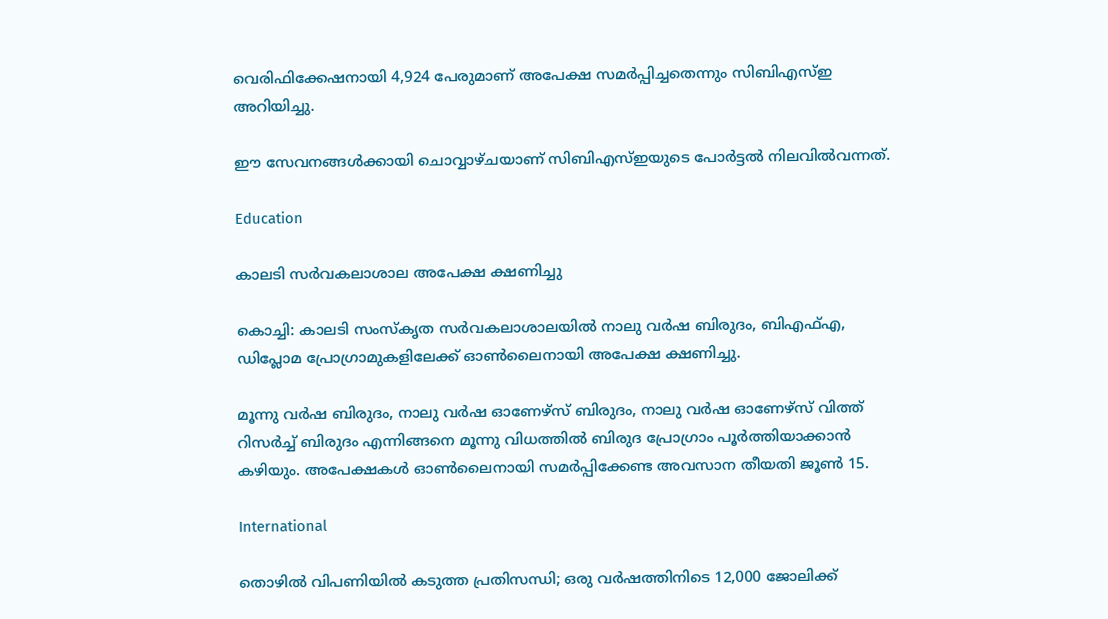വെരിഫിക്കേഷനായി 4,924 പേരുമാണ് അപേക്ഷ സമർപ്പിച്ചതെന്നും സിബിഎസ്ഇ അറിയിച്ചു.

ഈ സേവനങ്ങൾക്കായി ചൊവ്വാഴ്ചയാണ് സിബിഎസ്ഇയുടെ പോർട്ടൽ നിലവിൽവന്നത്.

Education

കാലടി സർവകലാശാല അപേക്ഷ ക്ഷണിച്ചു

കൊച്ചി: കാലടി സംസ്‌കൃത സര്‍വകലാശാലയില്‍ നാലു വര്‍ഷ ബിരുദം, ബിഎഫ്എ, ഡിപ്ലോമ പ്രോഗ്രാമുകളിലേക്ക് ഓണ്‍ലൈനായി അപേക്ഷ ക്ഷണിച്ചു.

മൂന്നു വര്‍ഷ ബിരുദം, നാലു വര്‍ഷ ഓണേഴ്‌സ് ബിരുദം, നാലു വര്‍ഷ ഓണേഴ്‌സ് വിത്ത് റിസര്‍ച്ച് ബിരുദം എന്നിങ്ങനെ മൂന്നു വിധത്തില്‍ ബിരുദ പ്രോഗ്രാം പൂര്‍ത്തിയാക്കാന്‍ കഴിയും. അപേക്ഷകള്‍ ഓണ്‍ലൈനായി സമര്‍പ്പിക്കേണ്ട അവസാന തീയതി ജൂണ്‍ 15.

International

തൊഴിൽ വിപണിയിൽ കടുത്ത പ്രതിസന്ധി; ഒരു വർഷത്തിനിടെ 12,000 ജോലിക്ക്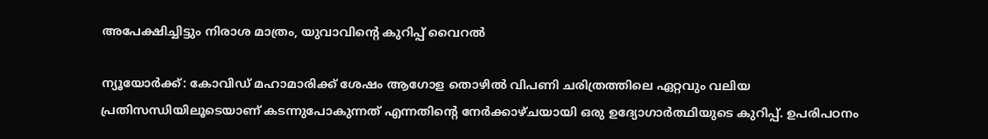അപേക്ഷിച്ചിട്ടും നിരാശ മാത്രം, യുവാവിന്‍റെ കുറിപ്പ് വൈറൽ

ന്യൂയോർക്ക്: കോവിഡ് മഹാമാരിക്ക് ശേഷം ആഗോള തൊഴിൽ വിപണി ചരിത്രത്തിലെ ഏറ്റവും വലിയ പ്രതിസന്ധിയിലൂടെയാണ് കടന്നുപോകുന്നത് എന്നതിന്‍റെ നേർക്കാഴ്ചയായി ഒരു ഉദ്യോഗാർത്ഥിയുടെ കുറിപ്പ്. ഉപരിപഠനം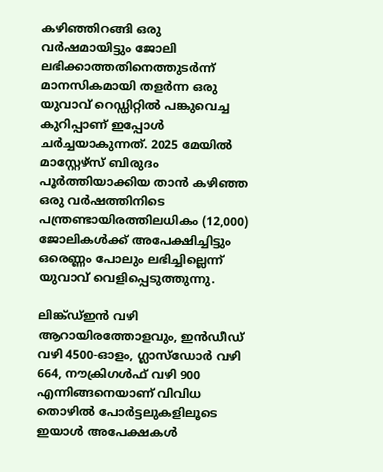കഴിഞ്ഞിറങ്ങി ഒരു വർഷമായിട്ടും ജോലി ലഭിക്കാത്തതിനെത്തുടർന്ന് മാനസികമായി തളർന്ന ഒരു യുവാവ് റെഡ്ഡിറ്റിൽ ‌പങ്കുവെച്ച കുറിപ്പാണ് ഇപ്പോൾ ചർച്ചയാകുന്നത്. 2025 മേയിൽ മാസ്റ്റേഴ്സ് ബിരുദം പൂർത്തിയാക്കിയ താൻ കഴിഞ്ഞ ഒരു വർഷത്തിനിടെ പന്ത്രണ്ടായിരത്തിലധികം (12,000) ജോലികൾക്ക് അപേക്ഷിച്ചിട്ടും ഒരെണ്ണം പോലും ലഭിച്ചില്ലെന്ന് യുവാവ് വെളിപ്പെടുത്തുന്നു.

ലിങ്ക്ഡ്ഇൻ വഴി ആറായിരത്തോളവും, ഇൻഡീഡ് വഴി 4500-ഓളം, ഗ്ലാസ്ഡോർ വഴി 664, നൗക്രിഗൾഫ് വഴി 900 എന്നിങ്ങനെയാണ് വിവിധ തൊഴിൽ പോർട്ടലുകളിലൂടെ ഇയാൾ അപേക്ഷകൾ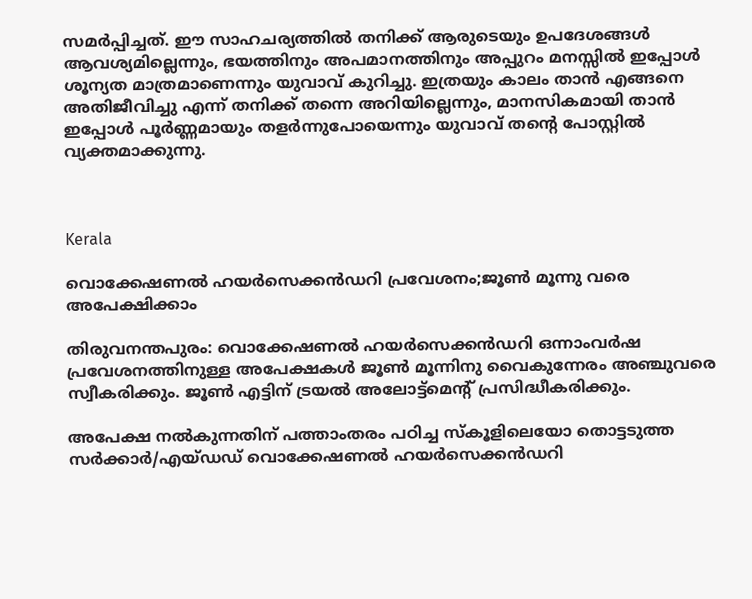സമർപ്പിച്ചത്. ഈ സാഹചര്യത്തിൽ തനിക്ക് ആരുടെയും ഉപദേശങ്ങൾ ആവശ്യമില്ലെന്നും, ഭയത്തിനും അപമാനത്തിനും അപ്പുറം മനസ്സിൽ ഇപ്പോൾ ശൂന്യത മാത്രമാണെന്നും യുവാവ് കുറിച്ചു. ഇത്രയും കാലം താൻ എങ്ങനെ അതിജീവിച്ചു എന്ന് തനിക്ക് തന്നെ അറിയില്ലെന്നും, മാനസികമായി താൻ ഇപ്പോൾ പൂർണ്ണമായും തളർന്നുപോയെന്നും യുവാവ് തന്‍റെ പോസ്റ്റിൽ വ്യക്തമാക്കുന്നു.



Kerala

വൊക്കേഷണൽ ഹയർസെക്കൻഡറി പ്രവേശനം;ജൂൺ മൂന്നു വരെ അപേക്ഷിക്കാം

തിരുവനന്തപുരം: വൊക്കേഷണൽ ഹയർസെക്കൻഡറി ഒന്നാംവർഷ പ്രവേശനത്തിനുള്ള അപേക്ഷകൾ ജൂൺ മൂന്നിനു വൈകുന്നേരം അഞ്ചുവരെ സ്വീകരിക്കും. ജൂൺ എട്ടിന് ട്രയൽ അലോട്ട്മെന്‍റ് പ്രസിദ്ധീകരിക്കും.

അപേക്ഷ നൽകുന്നതിന് പത്താംതരം പഠിച്ച സ്‌കൂളിലെയോ തൊട്ടടുത്ത സർക്കാർ/എയ്ഡഡ് വൊക്കേഷണൽ ഹയർസെക്കൻഡറി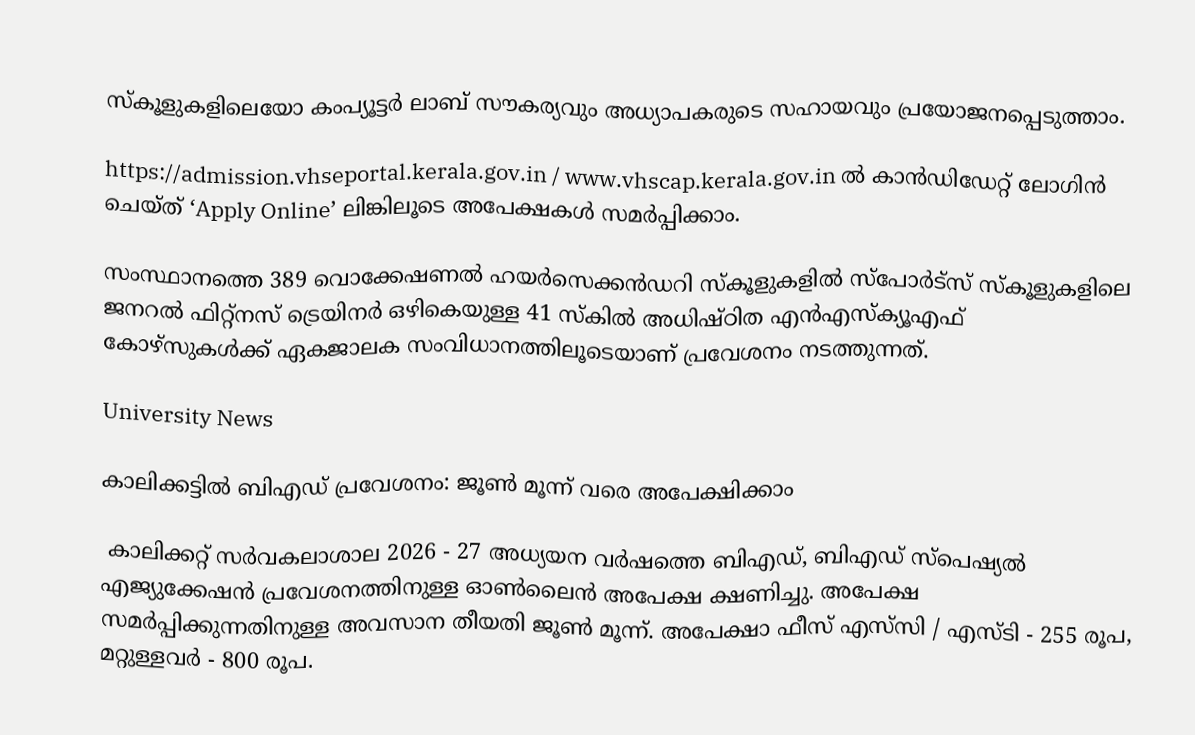സ്‌കൂളുകളിലെയോ കംപ്യൂട്ടർ ലാബ് സൗകര്യവും അധ്യാപകരുടെ സഹായവും പ്രയോജനപ്പെടുത്താം.

https://admission.vhseportal.kerala.gov.in / www.vhscap.kerala.gov.in ൽ കാൻഡിഡേറ്റ് ലോഗിൻ ചെയ്ത് ‘Apply Online’ ലിങ്കിലൂടെ അപേക്ഷകൾ സമർപ്പിക്കാം.

സംസ്ഥാനത്തെ 389 വൊക്കേഷണൽ ഹയർസെക്കൻഡറി സ്‌കൂളുകളിൽ സ്പോർട്സ് സ്‌കൂളുകളിലെ ജനറൽ ഫിറ്റ്നസ് ട്രെയിനർ ഒഴികെയുള്ള 41 സ്‌കിൽ അധിഷ്ഠിത എൻഎസ്ക്യൂഎഫ് കോഴ്‌സുകൾക്ക് ഏകജാലക സംവിധാനത്തിലൂടെയാണ് പ്രവേശനം നടത്തുന്നത്.

University News

കാലിക്കട്ടില്‍ ബിഎഡ് പ്രവേശനം: ജൂണ്‍ മൂന്ന് വരെ അപേക്ഷിക്കാം

 കാലിക്കറ്റ് സര്‍വകലാശാല 2026 - 27 അധ്യയന വര്‍ഷത്തെ ബിഎഡ്, ബിഎഡ് സ്‌പെഷ്യല്‍ എജ്യുക്കേഷന്‍ പ്രവേശനത്തിനുള്ള ഓണ്‍ലൈന്‍ അപേക്ഷ ക്ഷണിച്ചു. അപേക്ഷ സമര്‍പ്പിക്കുന്നതിനുള്ള അവസാന തീയതി ജൂണ്‍ മൂന്ന്. അപേക്ഷാ ഫീസ് എസ്‌സി / എസ്ടി - 255 രൂപ, മറ്റുള്ളവര്‍ - 800 രൂപ.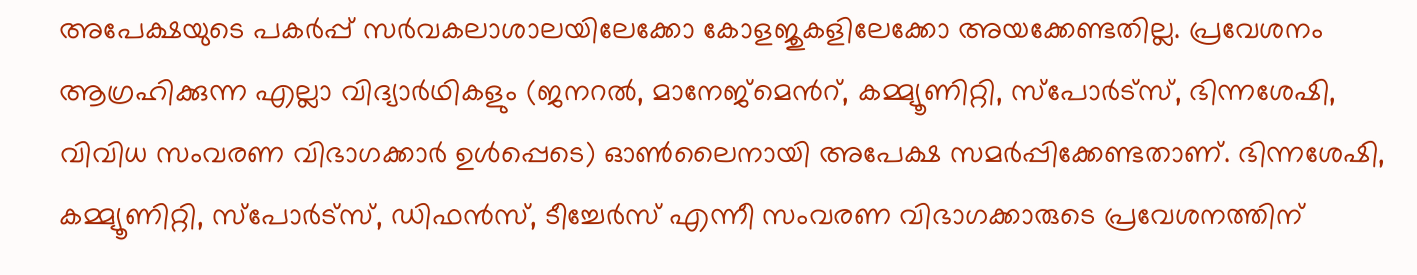അപേക്ഷയുടെ പകര്‍പ്പ് സര്‍വകലാശാലയിലേക്കോ കോളജുകളിലേക്കോ അയക്കേണ്ടതില്ല. പ്രവേശനം ആഗ്രഹിക്കുന്ന എല്ലാ വിദ്യാര്‍ഥികളും (ജനറല്‍, മാനേജ്‌മെന്‍റ്, കമ്മ്യൂണിറ്റി, സ്‌പോര്‍ട്‌സ്, ഭിന്നശേഷി, വിവിധ സംവരണ വിഭാഗക്കാര്‍ ഉള്‍പ്പെടെ) ഓണ്‍ലൈനായി അപേക്ഷ സമര്‍പ്പിക്കേണ്ടതാണ്. ഭിന്നശേഷി, കമ്മ്യൂണിറ്റി, സ്‌പോര്‍ട്‌സ്, ഡിഫന്‍സ്, ടീച്ചേര്‍സ് എന്നീ സംവരണ വിഭാഗക്കാരുടെ പ്രവേശനത്തിന്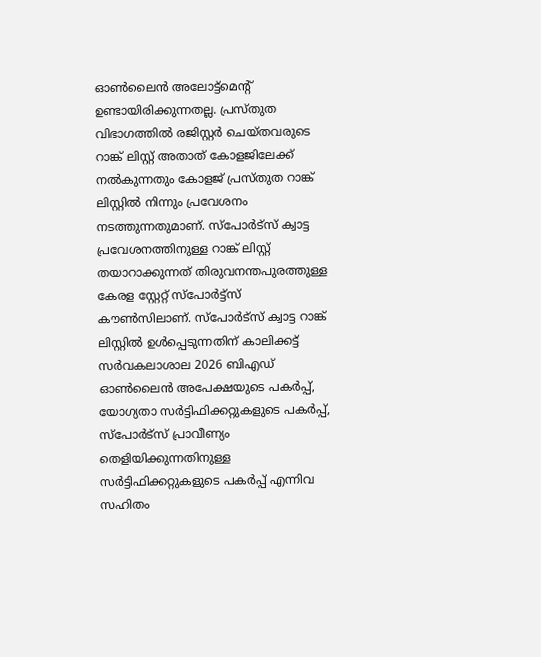ഓണ്‍ലൈന്‍ അലോട്ട്‌മെന്‍റ് ഉണ്ടായിരിക്കുന്നതല്ല. പ്രസ്തുത വിഭാഗത്തില്‍ രജിസ്റ്റര്‍ ചെയ്തവരുടെ റാങ്ക് ലിസ്റ്റ് അതാത് കോളജിലേക്ക് നല്‍കുന്നതും കോളജ് പ്രസ്തുത റാങ്ക് ലിസ്റ്റില്‍ നിന്നും പ്രവേശനം നടത്തുന്നതുമാണ്. സ്‌പോര്‍ട്‌സ് ക്വാട്ട പ്രവേശനത്തിനുള്ള റാങ്ക് ലിസ്റ്റ് തയാറാക്കുന്നത് തിരുവനന്തപുരത്തുള്ള കേരള സ്റ്റേറ്റ് സ്‌പോര്‍ട്ട്‌സ് കൗണ്‍സിലാണ്. സ്‌പോര്‍ട്‌സ് ക്വാട്ട റാങ്ക് ലിസ്റ്റില്‍ ഉള്‍പ്പെടുന്നതിന് കാലിക്കട്ട് സര്‍വകലാശാല 2026 ബിഎഡ് ഓണ്‍ലൈന്‍ അപേക്ഷയുടെ പകര്‍പ്പ്, യോഗ്യതാ സര്‍ട്ടിഫിക്കറ്റുകളുടെ പകര്‍പ്പ്, സ്‌പോര്‍ട്‌സ് പ്രാവീണ്യം തെളിയിക്കുന്നതിനുള്ള സര്‍ട്ടിഫിക്കറ്റുകളുടെ പകര്‍പ്പ് എന്നിവ സഹിതം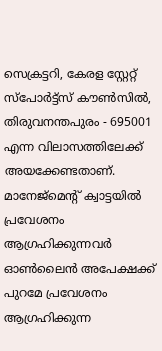സെക്രട്ടറി, കേരള സ്റ്റേറ്റ് സ്‌പോര്‍ട്ട്‌സ് കൗണ്‍സില്‍, തിരുവനന്തപുരം - 695001 എന്ന വിലാസത്തിലേക്ക് അയക്കേണ്ടതാണ്. മാനേജ്‌മെന്‍റ് ക്വാട്ടയില്‍ പ്രവേശനം ആഗ്രഹിക്കുന്നവര്‍ ഓണ്‍ലൈന്‍ അപേക്ഷക്ക് പുറമേ പ്രവേശനം ആഗ്രഹിക്കുന്ന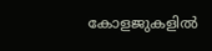കോളജുകളില്‍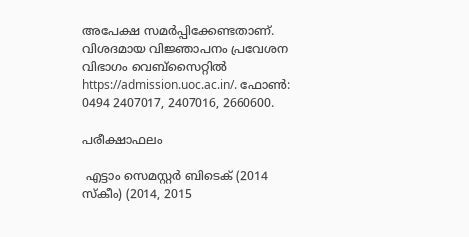അപേക്ഷ സമര്‍പ്പിക്കേണ്ടതാണ്. വിശദമായ വിജ്ഞാപനം പ്രവേശന വിഭാഗം വെബ്‌സൈറ്റില്‍ https://admission.uoc.ac.in/. ഫോണ്‍: 0494 2407017, 2407016, 2660600.

പരീക്ഷാഫലം

 എട്ടാം സെമസ്റ്റര്‍ ബിടെക് (2014 സ്‌കീം) (2014, 2015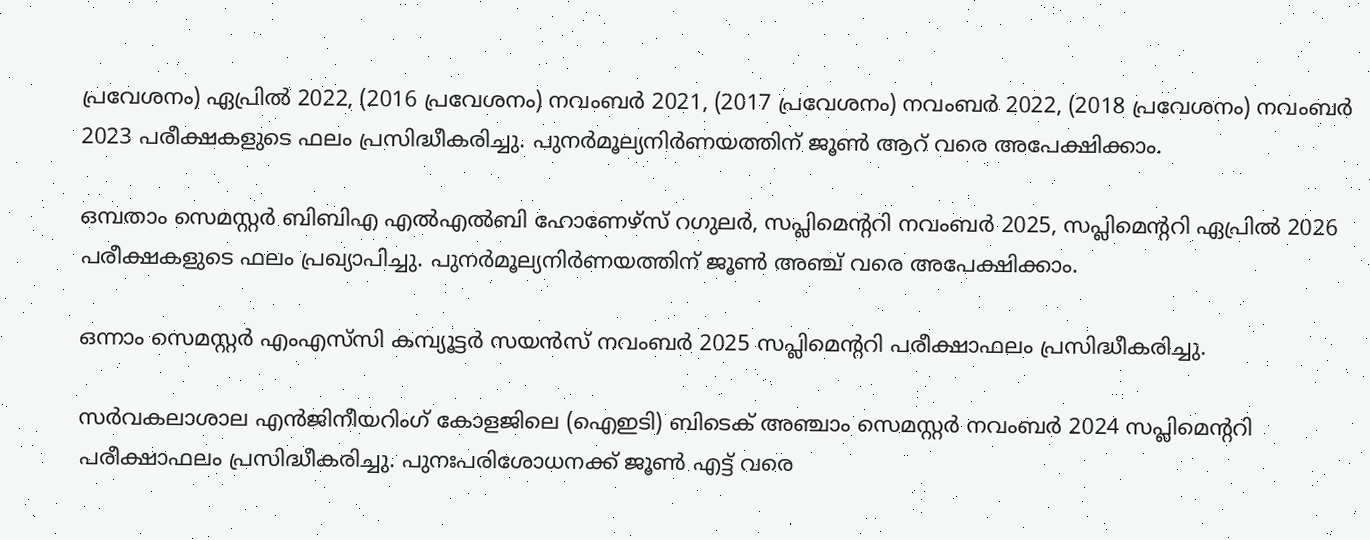പ്രവേശനം) ഏപ്രില്‍ 2022, (2016 പ്രവേശനം) നവംബര്‍ 2021, (2017 പ്രവേശനം) നവംബര്‍ 2022, (2018 പ്രവേശനം) നവംബര്‍ 2023 പരീക്ഷകളുടെ ഫലം പ്രസിദ്ധീകരിച്ചു. പുനര്‍മൂല്യനിര്‍ണയത്തിന് ജൂണ്‍ ആറ് വരെ അപേക്ഷിക്കാം.

ഒമ്പതാം സെമസ്റ്റര്‍ ബിബിഎ എല്‍എല്‍ബി ഹോണേഴ്‌സ് റഗുലര്‍, സപ്ലിമെന്‍ററി നവംബര്‍ 2025, സപ്ലിമെന്‍ററി ഏപ്രില്‍ 2026 പരീക്ഷകളുടെ ഫലം പ്രഖ്യാപിച്ചു. പുനര്‍മൂല്യനിര്‍ണയത്തിന് ജൂണ്‍ അഞ്ച് വരെ അപേക്ഷിക്കാം.

ഒന്നാം സെമസ്റ്റര്‍ എംഎസ്‌സി കമ്പ്യൂട്ടര്‍ സയന്‍സ് നവംബര്‍ 2025 സപ്ലിമെന്‍ററി പരീക്ഷാഫലം പ്രസിദ്ധീകരിച്ചു.

സര്‍വകലാശാല എൻജിനീയറിംഗ് കോളജിലെ (ഐഇടി) ബിടെക് അഞ്ചാം സെമസ്റ്റര്‍ നവംബര്‍ 2024 സപ്ലിമെന്‍ററി പരീക്ഷാഫലം പ്രസിദ്ധീകരിച്ചു. പുനഃപരിശോധനക്ക് ജൂണ്‍ എട്ട് വരെ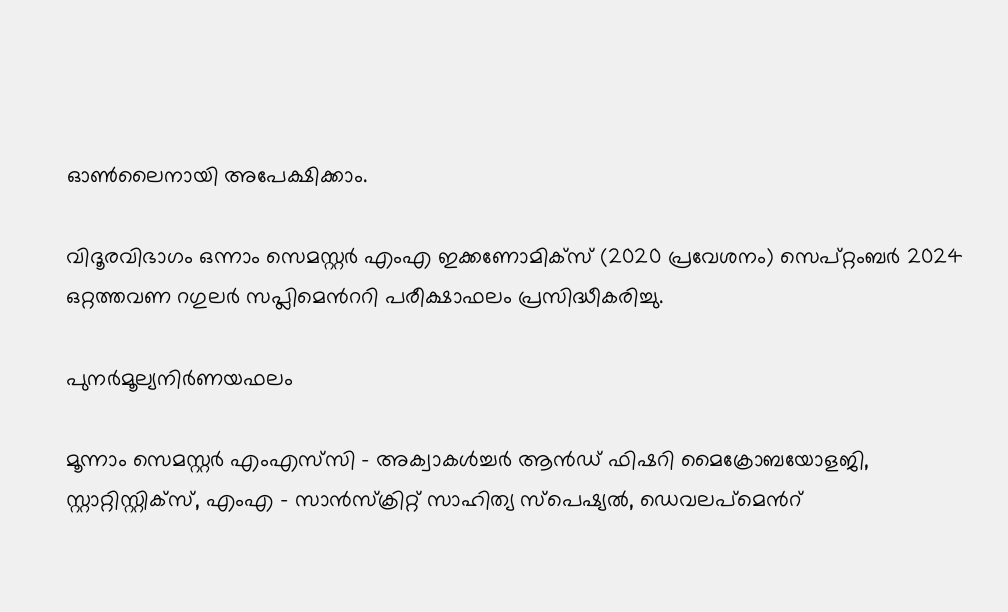ഓണ്‍ലൈനായി അപേക്ഷിക്കാം.

വിദൂരവിഭാഗം ഒന്നാം സെമസ്റ്റര്‍ എംഎ ഇക്കണോമിക്‌സ് (2020 പ്രവേശനം) സെപ്റ്റംബര്‍ 2024 ഒറ്റത്തവണ റഗുലര്‍ സപ്ലിമെന്‍ററി പരീക്ഷാഫലം പ്രസിദ്ധീകരിച്ചു.

പുനര്‍മൂല്യനിര്‍ണയഫലം

മൂന്നാം സെമസ്റ്റര്‍ എംഎസ്‌സി - അക്വാകള്‍ച്ചര്‍ ആൻഡ് ഫിഷറി മൈക്രോബയോളജി, സ്റ്റാറ്റിസ്റ്റിക്സ്, എംഎ - സാന്‍സ്‌ക്രിറ്റ് സാഹിത്യ സ്പെഷ്യല്‍, ഡെവലപ്‌മെന്‍റ്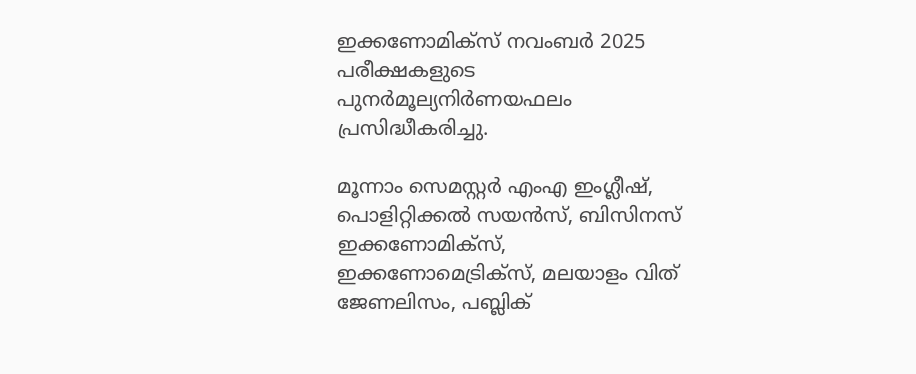ഇക്കണോമിക്‌സ് നവംബര്‍ 2025 പരീക്ഷകളുടെ പുനര്‍മൂല്യനിര്‍ണയഫലം പ്രസിദ്ധീകരിച്ചു.

മൂന്നാം സെമസ്റ്റര്‍ എംഎ ഇംഗ്ലീഷ്, പൊളിറ്റിക്കല്‍ സയന്‍സ്, ബിസിനസ് ഇക്കണോമിക്‌സ്, ഇക്കണോമെട്രിക്‌സ്, മലയാളം വിത് ജേണലിസം, പബ്ലിക്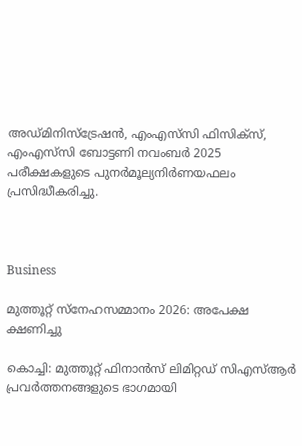അഡ്മിനിസ്‌ട്രേഷന്‍, എംഎസ്‌സി ഫിസിക്‌സ്, എംഎസ്‌സി ബോട്ടണി നവംബര്‍ 2025 പരീക്ഷകളുടെ പുനര്‍മൂല്യനിര്‍ണയഫലം പ്രസിദ്ധീകരിച്ചു.



Business

മുത്തൂറ്റ് സ്നേഹസമ്മാനം 2026: അപേക്ഷ ക്ഷണിച്ചു

കൊച്ചി: മുത്തൂറ്റ് ഫിനാന്‍സ് ലിമിറ്റഡ് സിഎസ്ആർ പ്രവര്‍ത്തനങ്ങളുടെ ഭാഗമായി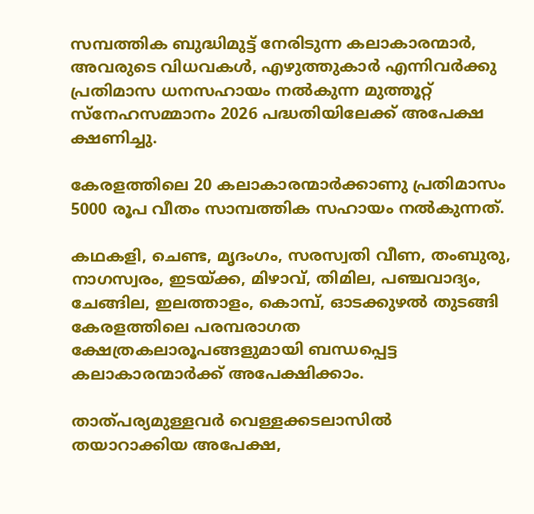സമ്പത്തിക ബുദ്ധിമുട്ട് നേരിടുന്ന കലാകാരന്മാര്‍, അവരുടെ വിധവകള്‍, എഴുത്തുകാര്‍ എന്നിവര്‍ക്കു പ്രതിമാസ ധനസഹായം നല്‍കുന്ന മുത്തൂറ്റ് സ്നേഹസമ്മാനം 2026 പദ്ധതിയിലേക്ക് അപേക്ഷ ക്ഷണിച്ചു.

കേരളത്തിലെ 20 കലാകാരന്മാര്‍ക്കാണു പ്രതിമാസം 5000 രൂപ വീതം സാമ്പത്തിക സഹായം നല്‍കുന്നത്.

കഥകളി, ചെണ്ട, മൃദംഗം, സരസ്വതി വീണ, തംബുരു, നാഗസ്വരം, ഇടയ്ക്ക, മിഴാവ്, തിമില, പഞ്ചവാദ്യം, ചേങ്ങില, ഇലത്താളം, കൊമ്പ്, ഓടക്കുഴല്‍ തുടങ്ങി കേരളത്തിലെ പരമ്പരാഗത ക്ഷേത്രകലാരൂപങ്ങളുമായി ബന്ധപ്പെട്ട കലാകാരന്മാര്‍ക്ക് അപേക്ഷിക്കാം.

താത്പര്യമുള്ളവര്‍ വെള്ളക്കടലാസില്‍ തയാറാക്കിയ അപേക്ഷ,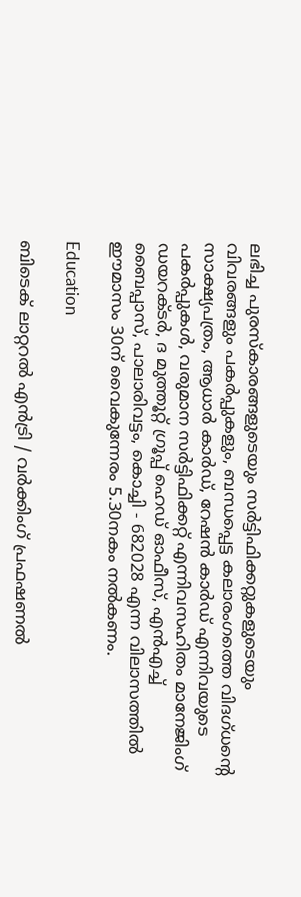ലഭിച്ച പുരസ്കാരങ്ങളുടെയും സര്‍ട്ടിഫിക്കറ്റുകളുടെയും വിവരങ്ങളും പകര്‍പ്പുകളും, ബന്ധപ്പെട്ട കലാരംഗത്തെ വിദഗ്ധന്‍റെ സാക്ഷ്യപത്രം, ആധാര്‍ കാര്‍ഡ്, റേഷന്‍ കാര്‍ഡ് എന്നിവയുടെ പകര്‍പ്പുകള്‍, വരുമാന സര്‍ട്ടിഫിക്കറ്റ് എന്നിവസഹിതം മാനേജിംഗ് ഡയറക്ടര്‍, ദ മുത്തൂറ്റ് ഗ്രൂപ്പ് ഹെഡ് ഓഫീസ്, എന്‍എച്ച് ബൈപ്പാസ്, പാലാരിവട്ടം, കൊച്ചി - 682028 എന്ന വിലാസത്തില്‍ ഈമാസം 30ന് വൈകുന്നേരം 5.30നകം നല്‍കണം.

Education

ബിടെക് ലാറ്ററൽ എൻട്രി / വർക്കിംഗ് പ്രഫഷണൽ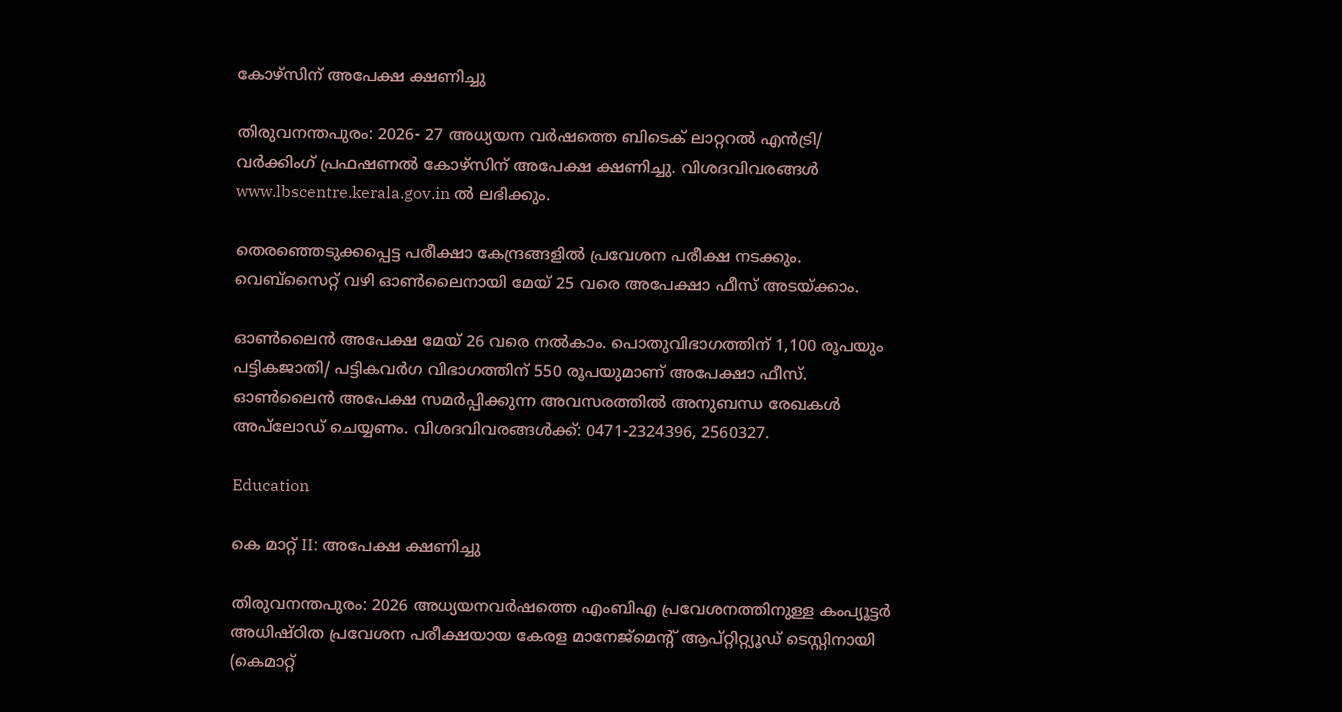കോഴ്‌സിന് അപേക്ഷ ക്ഷണിച്ചു

തിരുവനന്തപുരം: 2026- 27 അധ്യയന വർഷത്തെ ബിടെക് ലാറ്ററൽ എൻട്രി/ വർക്കിംഗ് പ്രഫഷണൽ കോഴ്‌സിന് അപേക്ഷ ക്ഷണിച്ചു. വിശദവിവരങ്ങൾ www.lbscentre.kerala.gov.in ൽ ലഭിക്കും.

തെരഞ്ഞെടുക്കപ്പെട്ട പരീക്ഷാ കേന്ദ്രങ്ങളിൽ പ്രവേശന പരീക്ഷ നടക്കും. വെബ്സൈറ്റ് വഴി ഓൺലൈനായി മേയ് 25 വരെ അപേക്ഷാ ഫീസ് അടയ്ക്കാം.

ഓൺലൈൻ അപേക്ഷ മേയ് 26 വരെ നൽകാം. പൊതുവിഭാഗത്തിന് 1,100 രൂപയും പട്ടികജാതി/ പട്ടികവർഗ വിഭാഗത്തിന് 550 രൂപയുമാണ് അപേക്ഷാ ഫീസ്. ഓൺലൈൻ അപേക്ഷ സമർപ്പിക്കുന്ന അവസരത്തിൽ അനുബന്ധ രേഖകൾ അപ്‌ലോഡ്‌ ചെയ്യണം. വിശദവിവരങ്ങൾക്ക്: 0471-2324396, 2560327.

Education

കെ മാറ്റ് II: അപേക്ഷ ക്ഷണിച്ചു

തിരുവനന്തപുരം: 2026 അധ്യയനവർഷത്തെ എംബിഎ പ്രവേശനത്തിനുള്ള കംപ്യൂട്ടർ അധിഷ്ഠിത പ്രവേശന പരീക്ഷയായ കേരള മാനേജ്മെന്‍റ് ആപ്റ്റിറ്റ്യൂഡ് ടെസ്റ്റിനായി (കെമാറ്റ്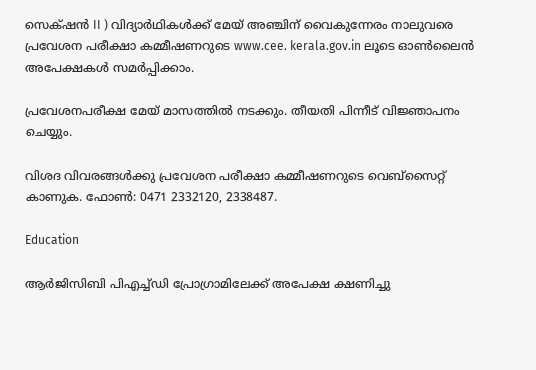സെക്‌ഷൻ II ) വിദ്യാർഥികൾക്ക് മേയ് അഞ്ചിന് വൈകുന്നേരം നാലുവരെ പ്രവേശന പരീക്ഷാ കമ്മീഷണറുടെ www.cee. kerala.gov.in ലൂടെ ഓൺലൈൻ അപേക്ഷകൾ സമർപ്പിക്കാം.

പ്രവേശനപരീക്ഷ മേയ് മാസത്തിൽ നടക്കും. തീയതി പിന്നീട് വിജ്ഞാപനം ചെയ്യും.

വിശദ വിവരങ്ങൾക്കു പ്രവേശന പരീക്ഷാ കമ്മീഷണറുടെ വെബ്സൈറ്റ് കാണുക. ഫോൺ: 0471 2332120, 2338487.

Education

ആര്‍ജിസിബി പിഎച്ച്ഡി പ്രോഗ്രാമിലേക്ക് അപേക്ഷ ക്ഷണിച്ചു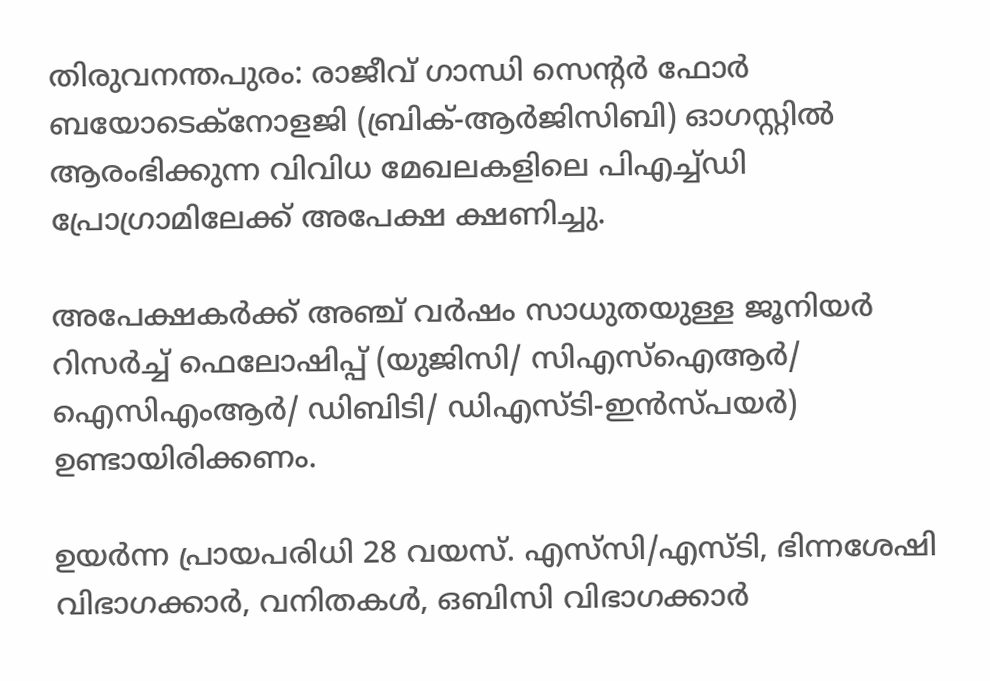തിരുവനന്തപുരം: രാജീവ് ഗാന്ധി സെന്‍റര്‍ ഫോര്‍ ബയോടെക്നോളജി (ബ്രിക്-ആര്‍ജിസിബി) ഓഗസ്റ്റില്‍ ആരംഭിക്കുന്ന വിവിധ മേഖലകളിലെ പിഎച്ച്ഡി പ്രോഗ്രാമിലേക്ക് അപേക്ഷ ക്ഷണിച്ചു.

അപേക്ഷകര്‍ക്ക് അഞ്ച് വര്‍ഷം സാധുതയുള്ള ജൂനിയര്‍ റിസര്‍ച്ച് ഫെലോഷിപ്പ് (യുജിസി/ സിഎസ്ഐആര്‍/ ഐസിഎംആര്‍/ ഡിബിടി/ ഡിഎസ്ടി-ഇന്‍സ്പയര്‍) ഉണ്ടായിരിക്കണം.

ഉയര്‍ന്ന പ്രായപരിധി 28 വയസ്. എസ്‌സി/എസ്ടി, ഭിന്നശേഷി വിഭാഗക്കാര്‍, വനിതകള്‍, ഒബിസി വിഭാഗക്കാര്‍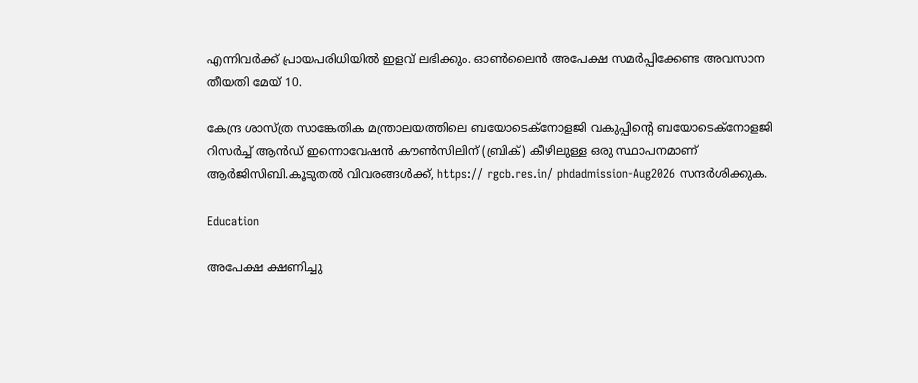എന്നിവര്‍ക്ക് പ്രായപരിധിയില്‍ ഇളവ് ലഭിക്കും. ഓണ്‍ലൈന്‍ അപേക്ഷ സമര്‍പ്പിക്കേണ്ട അവസാന തീയതി മേയ് 10.

കേന്ദ്ര ശാസ്ത്ര സാങ്കേതിക മന്ത്രാലയത്തിലെ ബയോടെക്നോളജി വകുപ്പിന്‍റെ ബയോടെക്നോളജി റിസര്‍ച്ച് ആന്‍ഡ് ഇന്നൊവേഷന്‍ കൗണ്‍സിലിന് (ബ്രിക്) കീഴിലുള്ള ഒരു സ്ഥാപനമാണ് ആര്‍ജിസിബി.കൂടുതല്‍ വിവരങ്ങള്‍ക്ക്, https:// rgcb.res.in/ phdadmission-Aug2026 സന്ദര്‍ശിക്കുക.

Education

അപേക്ഷ ക്ഷണിച്ചു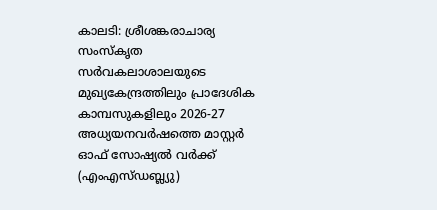കാലടി: ശ്രീശങ്കരാചാര്യ സംസ്‌കൃത സര്‍വകലാശാലയുടെ മുഖ്യകേന്ദ്രത്തിലും പ്രാദേശിക കാമ്പസുകളിലും 2026-27 അധ്യയനവര്‍ഷത്തെ മാസ്റ്റര്‍ ഓഫ് സോഷ്യല്‍ വര്‍ക്ക് (എംഎസ്ഡബ്ല്യു)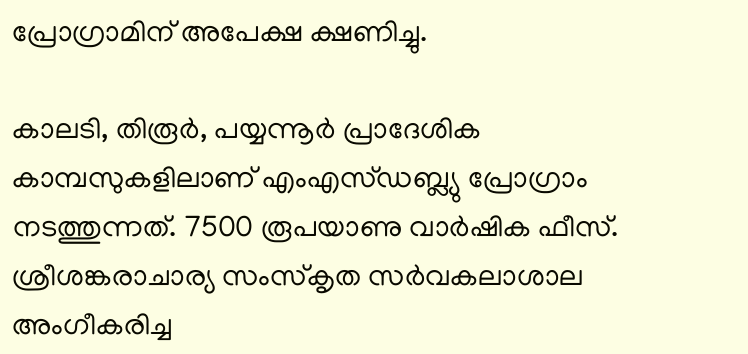പ്രോഗ്രാമിന് അപേക്ഷ ക്ഷണിച്ചു.

കാലടി, തിരൂര്‍, പയ്യന്നൂര്‍ പ്രാദേശിക കാമ്പസുകളിലാണ് എംഎസ്ഡബ്ല്യു പ്രോഗ്രാം നടത്തുന്നത്. 7500 രൂപയാണു വാര്‍ഷിക ഫീസ്. ശ്രീശങ്കരാചാര്യ സംസ്‌കൃത സര്‍വകലാശാല അംഗീകരിച്ച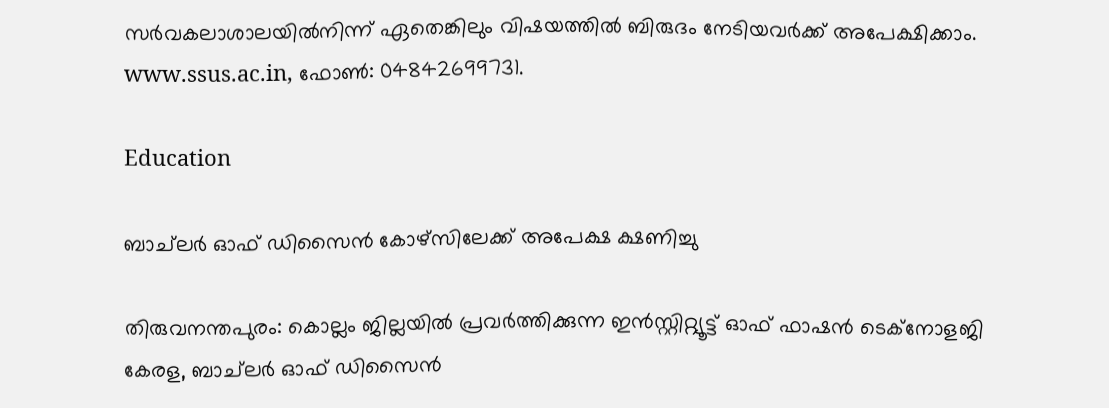സര്‍വകലാശാലയില്‍നിന്ന് ഏതെങ്കിലും വിഷയത്തില്‍ ബിരുദം നേടിയവര്‍ക്ക് അപേക്ഷിക്കാം. www.ssus.ac.in, ഫോണ്‍: 04842699731.

Education

ബാച്‌ലർ ഓഫ് ഡിസൈൻ കോഴ്‌സിലേക്ക് അപേക്ഷ ക്ഷണിച്ചു

തിരുവനന്തപുരം: കൊല്ലം ജില്ലയിൽ പ്രവർത്തിക്കുന്ന ഇൻസ്റ്റിറ്റ്യൂട്ട് ഓഫ് ഫാഷൻ ടെക്‌നോളജി കേരള, ബാച്‌ലർ ഓഫ് ഡിസൈൻ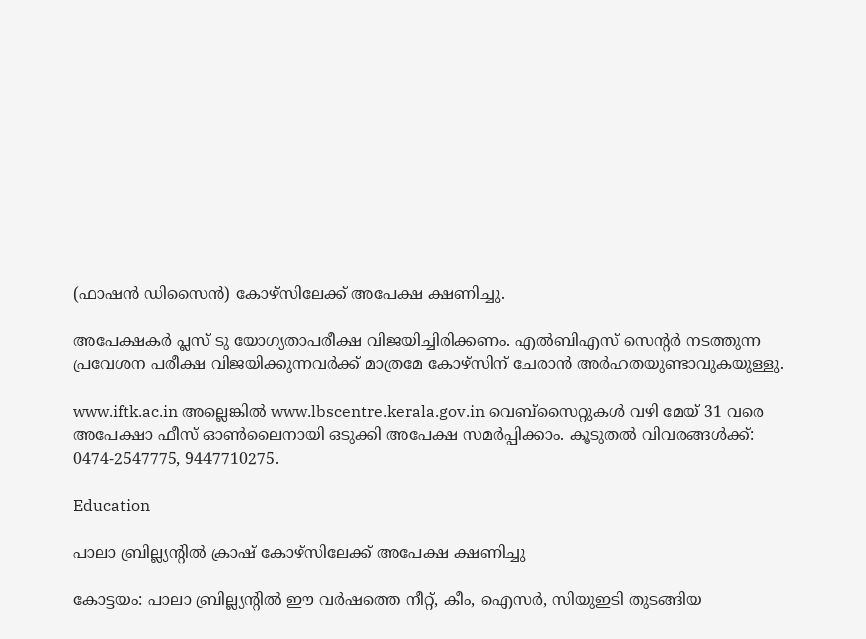(ഫാഷൻ ഡിസൈൻ) കോഴ്‌സിലേക്ക് അപേക്ഷ ക്ഷണിച്ചു.

അപേക്ഷകർ പ്ലസ് ടു യോഗ്യതാപരീക്ഷ വിജയിച്ചിരിക്കണം. എൽബിഎസ് സെന്‍റർ നടത്തുന്ന പ്രവേശന പരീക്ഷ വിജയിക്കുന്നവർക്ക് മാത്രമേ കോഴ്‌സിന് ചേരാൻ അർഹതയുണ്ടാവുകയുള്ളു.

www.iftk.ac.in അല്ലെങ്കിൽ www.lbscentre.kerala.gov.in വെബ്‌സൈറ്റുകൾ വഴി മേയ് 31 വരെ അപേക്ഷാ ഫീസ് ഓൺലൈനായി ഒടുക്കി അപേക്ഷ സമർപ്പിക്കാം. കൂടുതൽ വിവരങ്ങൾക്ക്: 0474-2547775, 9447710275.

Education

പാലാ ബ്രില്ല്യന്‍റിൽ ക്രാഷ് കോഴ്സിലേക്ക് അപേക്ഷ ക്ഷണിച്ചു

കോട്ടയം: പാലാ ബ്രില്ല്യന്‍റിൽ ഈ വർഷത്തെ നീറ്റ്, കീം, ഐസർ, സിയുഇടി തുടങ്ങിയ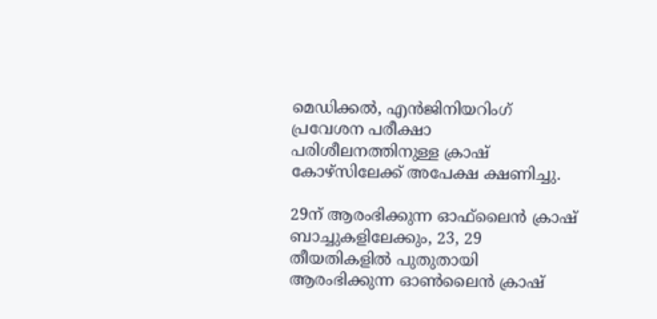മെഡിക്കൽ, എൻജിനിയറിംഗ് പ്രവേശന പരീക്ഷാ പരിശീലനത്തിനുള്ള ക്രാഷ് കോഴ്സിലേക്ക് അപേക്ഷ ക്ഷണിച്ചു.

29ന് ആരംഭിക്കുന്ന ഓഫ്‌ലൈൻ ക്രാഷ് ബാച്ചുകളിലേക്കും, 23, 29 തീയതികളിൽ പുതുതായി ആരംഭിക്കുന്ന ഓണ്‍ലൈൻ ക്രാഷ്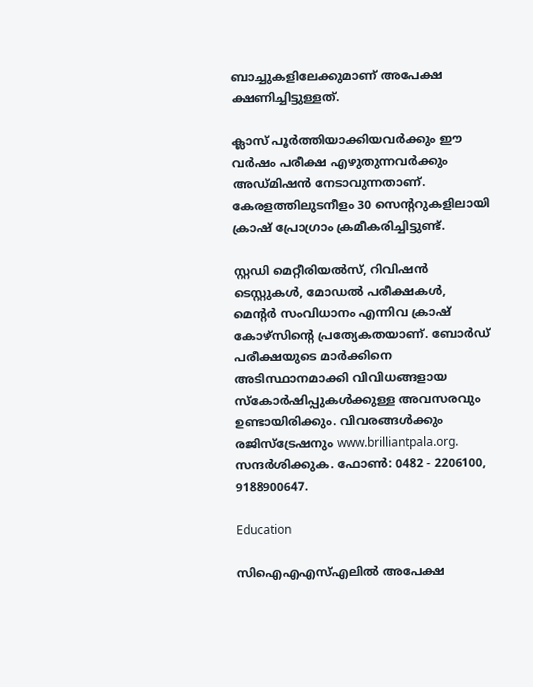ബാച്ചുകളിലേക്കുമാണ് അപേക്ഷ ക്ഷണിച്ചിട്ടുള്ളത്.

ക്ലാസ്‌ പൂർത്തിയാക്കിയവർക്കും ഈ വർഷം പരീക്ഷ എഴുതുന്നവർക്കും അഡ്മിഷൻ നേടാവുന്നതാണ്. കേരളത്തിലുടനീളം 30 സെന്‍ററുകളിലായി ക്രാഷ് പ്രോഗ്രാം ക്രമീകരിച്ചിട്ടുണ്ട്.

സ്റ്റഡി മെറ്റീരിയൽസ്, റിവിഷൻ ടെസ്റ്റുകൾ, മോഡൽ പരീക്ഷകൾ, മെന്‍റർ സംവിധാനം എന്നിവ ക്രാഷ് കോഴ്സിന്‍റെ പ്രത്യേകതയാണ്. ബോർഡ് പരീക്ഷയുടെ മാർക്കിനെ അടിസ്ഥാനമാക്കി വിവിധങ്ങളായ സ്കോർഷിപ്പുകൾക്കുള്ള അവസരവും ഉണ്ടായിരിക്കും. വിവരങ്ങൾക്കും രജിസ്ട്രേഷനും www.brilliantpala.org. സന്ദർശിക്കുക. ഫോണ്‍: 0482 - 2206100, 9188900647.

Education

സിഐഎഎസ്എലിൽ അപേക്ഷ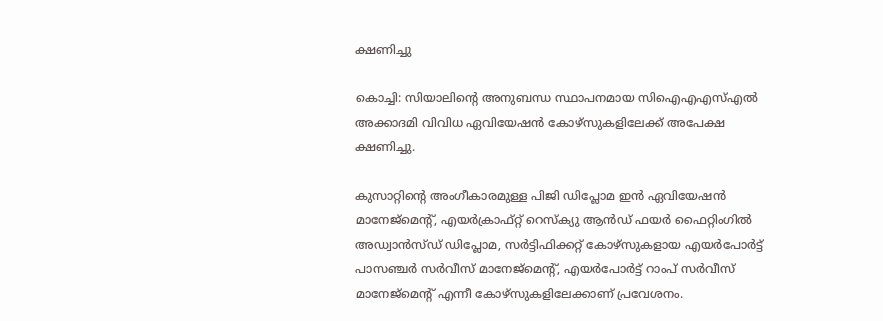ക്ഷണിച്ചു

കൊച്ചി: സിയാലിന്‍റെ അനുബന്ധ സ്ഥാപനമായ സിഐഎഎസ്എൽ അക്കാദമി വിവിധ ഏവിയേഷൻ കോഴ്സുകളിലേക്ക് അപേക്ഷ ക്ഷണിച്ചു.

കുസാറ്റിന്‍റെ അംഗീകാരമുള്ള പിജി ഡിപ്ലോമ ഇൻ ഏവിയേഷൻ മാനേജ്‌മെന്‍റ്, എയർക്രാഫ്റ്റ് റെസ്‌ക്യു ആൻഡ് ഫയർ ഫൈറ്റിംഗിൽ അഡ്വാൻസ്ഡ് ഡിപ്ലോമ, സർട്ടിഫിക്കറ്റ് കോഴ്‌സുകളായ എയർപോർട്ട് പാസഞ്ചർ സർവീസ് മാനേജ്‌മെന്‍റ്, എയർപോർട്ട് റാംപ് സർവീസ് മാനേജ്‌മെന്‍റ് എന്നീ കോഴ്‌സുകളിലേക്കാണ് പ്രവേശനം.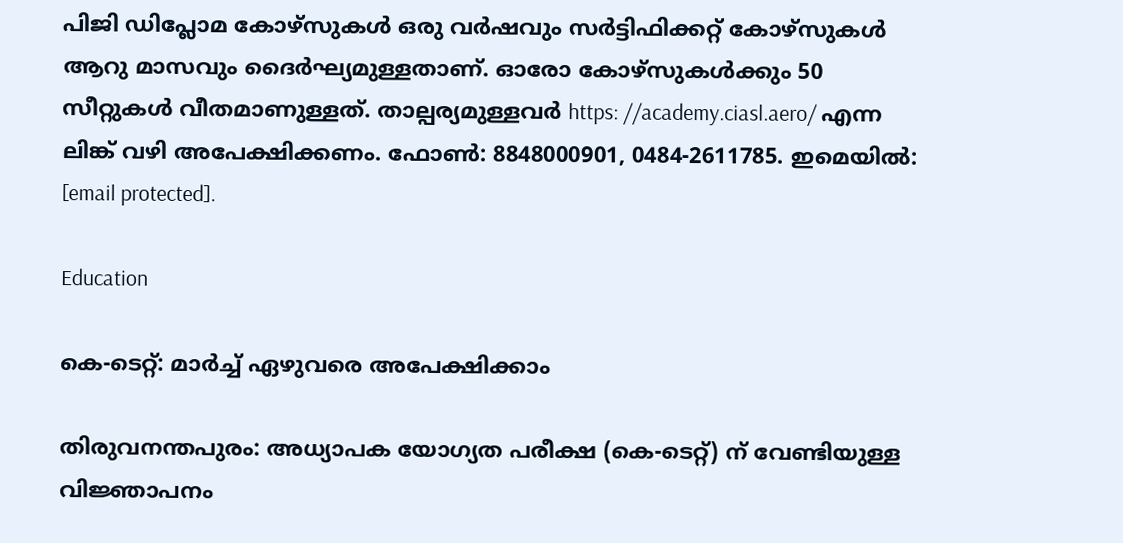പിജി ഡിപ്ലോമ കോഴ്‌സുകൾ ഒരു വർഷവും സർട്ടിഫിക്കറ്റ് കോഴ്‌സുകൾ ആറു മാസവും ദൈർഘ്യമുള്ളതാണ്. ഓരോ കോഴ്‌സുകൾക്കും 50 സീറ്റുകൾ വീതമാണുള്ളത്. താല്പര്യമുള്ളവർ https: //academy.ciasl.aero/ എന്ന ലിങ്ക് വഴി അപേക്ഷിക്കണം. ഫോൺ: 8848000901, 0484-2611785. ഇമെയിൽ: [email protected].

Education

കെ-ടെറ്റ്: മാർച്ച് ഏഴുവരെ അപേക്ഷിക്കാം

തിരുവനന്തപുരം: അധ്യാപക യോഗ്യത പരീക്ഷ (കെ-ടെറ്റ്) ന് വേണ്ടിയുള്ള വിജ്ഞാപനം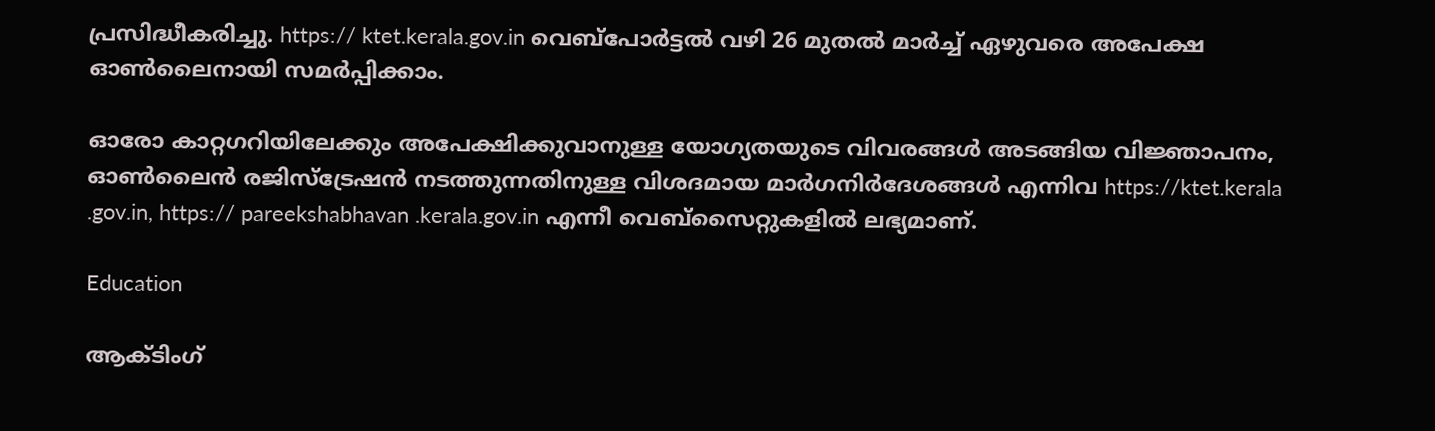പ്രസിദ്ധീകരിച്ചു. https:// ktet.kerala.gov.in വെബ്‌പോർട്ടൽ വഴി 26 മുതൽ മാർച്ച് ഏഴുവരെ അപേക്ഷ ഓൺലൈനായി സമർപ്പിക്കാം.

ഓരോ കാറ്റഗറിയിലേക്കും അപേക്ഷിക്കുവാനുള്ള യോഗ്യതയുടെ വിവരങ്ങൾ അടങ്ങിയ വിജ്ഞാപനം, ഓൺലൈൻ രജിസ്‌ട്രേഷൻ നടത്തുന്നതിനുള്ള വിശദമായ മാർഗനിർദേശങ്ങൾ എന്നിവ https://ktet.kerala .gov.in, https:// pareekshabhavan .kerala.gov.in എന്നീ വെബ്‌സൈറ്റുകളിൽ ലഭ്യമാണ്.

Education

ആക്ടിംഗ്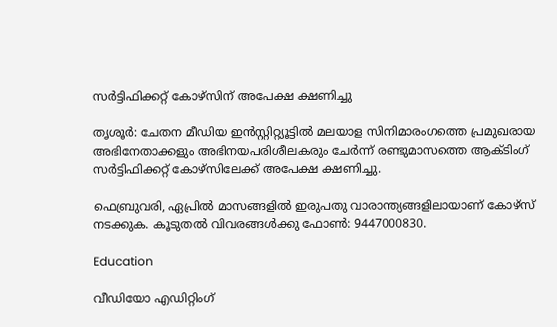സർട്ടിഫിക്കറ്റ് കോഴ്സിന് അപേക്ഷ ക്ഷണിച്ചു

തൃശൂർ: ചേതന മീഡിയ ഇൻസ്റ്റിറ്റ്യൂട്ടിൽ മലയാള സിനിമാരംഗത്തെ പ്രമുഖരായ അഭിനേതാക്കളും അഭിനയപരിശീലകരും ചേർന്ന് രണ്ടുമാസത്തെ ആക്ടിംഗ് സർട്ടിഫിക്കറ്റ് കോഴ്സിലേക്ക് അപേക്ഷ ക്ഷണിച്ചു.

ഫെബ്രുവരി, ഏപ്രിൽ മാസങ്ങളിൽ ഇരുപതു വാരാന്ത്യങ്ങളിലായാണ് കോഴ്സ് നടക്കുക. കൂടുതൽ വിവരങ്ങൾക്കു ഫോൺ: 9447000830.

Education

വീഡിയോ എഡിറ്റിംഗ്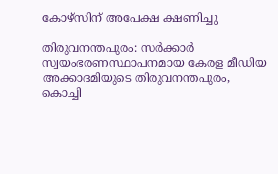കോഴ്‌സിന് അപേക്ഷ ക്ഷണിച്ചു

തിരുവനന്തപുരം: സർക്കാർ സ്വയംഭരണസ്ഥാപനമായ കേരള മീഡിയ അക്കാദമിയുടെ തിരുവനന്തപുരം, കൊച്ചി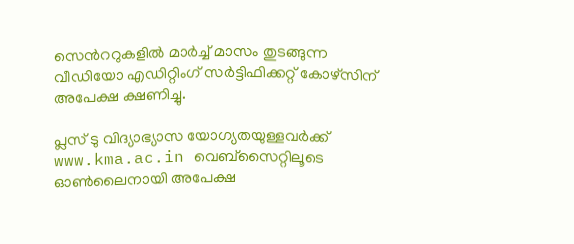സെന്‍ററുകളിൽ മാർച്ച് മാസം തുടങ്ങുന്ന വീഡിയോ എഡിറ്റിംഗ് സർട്ടിഫിക്കറ്റ് കോഴ്‌സിന് അപേക്ഷ ക്ഷണിച്ചു.

പ്ലസ് ടു വിദ്യാഭ്യാസ യോഗ്യതയുള്ളവർക്ക് www.kma.ac.in വെബ്‌സൈറ്റിലൂടെ ഓൺലൈനായി അപേക്ഷ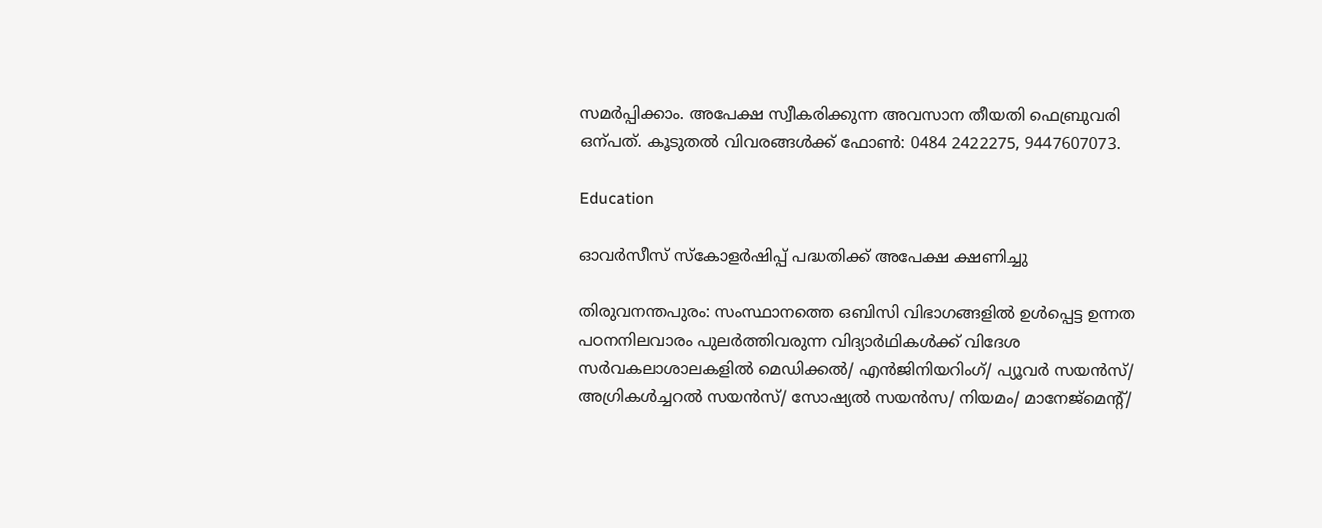സമർപ്പിക്കാം. അപേക്ഷ സ്വീകരിക്കുന്ന അവസാന തീയതി ഫെബ്രുവരി ഒന്പത്. കൂടുതൽ വിവരങ്ങൾക്ക് ഫോൺ: 0484 2422275, 9447607073.

Education

ഓവർസീസ് സ്‌കോളർഷിപ്പ് പദ്ധതിക്ക് അപേക്ഷ ക്ഷണിച്ചു

തിരുവനന്തപുരം: സംസ്ഥാനത്തെ ഒബിസി വിഭാഗങ്ങളിൽ ഉൾപ്പെട്ട ഉന്നത പഠനനിലവാരം പുലർത്തിവരുന്ന വിദ്യാർഥികൾക്ക് വിദേശ സർവകലാശാലകളിൽ മെഡിക്കൽ/ എൻജിനിയറിംഗ്/ പ്യൂവർ സയൻസ്/ അഗ്രികൾച്ചറൽ സയൻസ്/ സോഷ്യൽ സയൻസ/ നിയമം/ മാനേജ്മെന്‍റ്/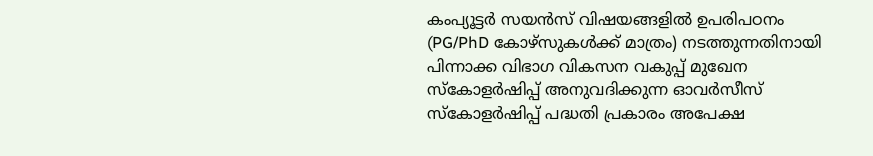കംപ്യൂട്ടർ സയൻസ് വിഷയങ്ങളിൽ ഉപരിപഠനം (PG/PhD കോഴ്സുകൾക്ക് മാത്രം) നടത്തുന്നതിനായി പിന്നാക്ക വിഭാഗ വികസന വകുപ്പ് മുഖേന സ്‌കോളർഷിപ്പ് അനുവദിക്കുന്ന ഓവർസീസ് സ്‌കോളർഷിപ്പ് പദ്ധതി പ്രകാരം അപേക്ഷ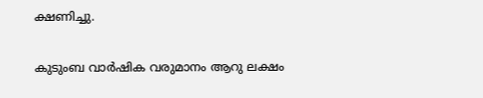ക്ഷണിച്ചു.

കുടുംബ വാർഷിക വരുമാനം ആറു ലക്ഷം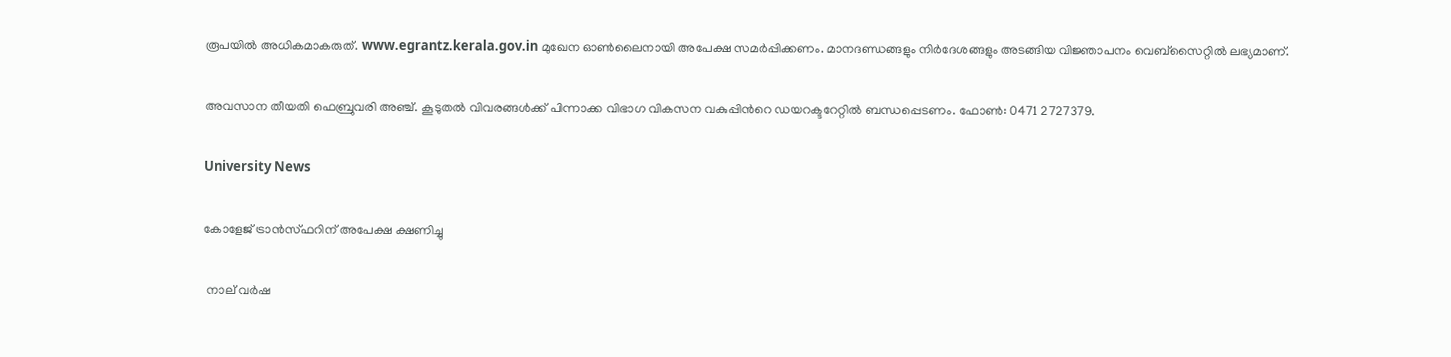രൂപയിൽ അധികമാകരുത്. www.egrantz.kerala.gov.in മുഖേന ഓൺലൈനായി അപേക്ഷ സമർപ്പിക്കണം. മാനദണ്ഡങ്ങളും നിർദേശങ്ങളും അടങ്ങിയ വിജ്ഞാപനം വെബ്സൈറ്റിൽ ലഭ്യമാണ്.

അവസാന തീയതി ഫെബ്രുവരി അഞ്ച്. കൂടുതൽ വിവരങ്ങൾക്ക് പിന്നാക്ക വിഭാഗ വികസന വകുപ്പിന്‍റെ ഡയറക്ടറേറ്റിൽ ബന്ധപ്പെടണം. ഫോൺ: 0471 2727379.

University News

കോളേജ് ട്രാൻസ്ഫറിന് അപേക്ഷ ക്ഷണിച്ചു

 നാല് വർഷ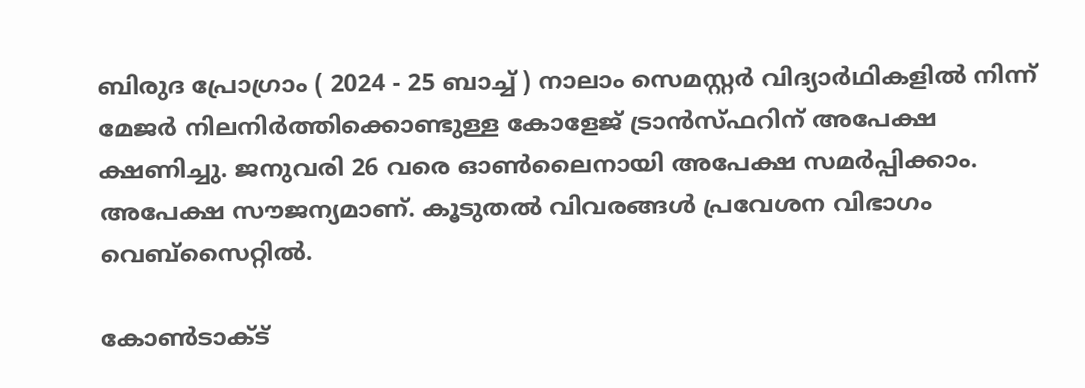ബിരുദ പ്രോഗ്രാം ( 2024 - 25 ബാച്ച് ) നാലാം സെമസ്റ്റർ വിദ്യാർഥികളിൽ നിന്ന് മേജർ നിലനിർത്തിക്കൊണ്ടുള്ള കോളേജ് ട്രാൻസ്ഫറിന് അപേക്ഷ ക്ഷണിച്ചു. ജനുവരി 26 വരെ ഓൺലൈനായി അപേക്ഷ സമർപ്പിക്കാം. അപേക്ഷ സൗജന്യമാണ്. കൂടുതൽ വിവരങ്ങൾ പ്രവേശന വിഭാഗം വെബ്‌സൈറ്റിൽ.

കോൺടാക്ട്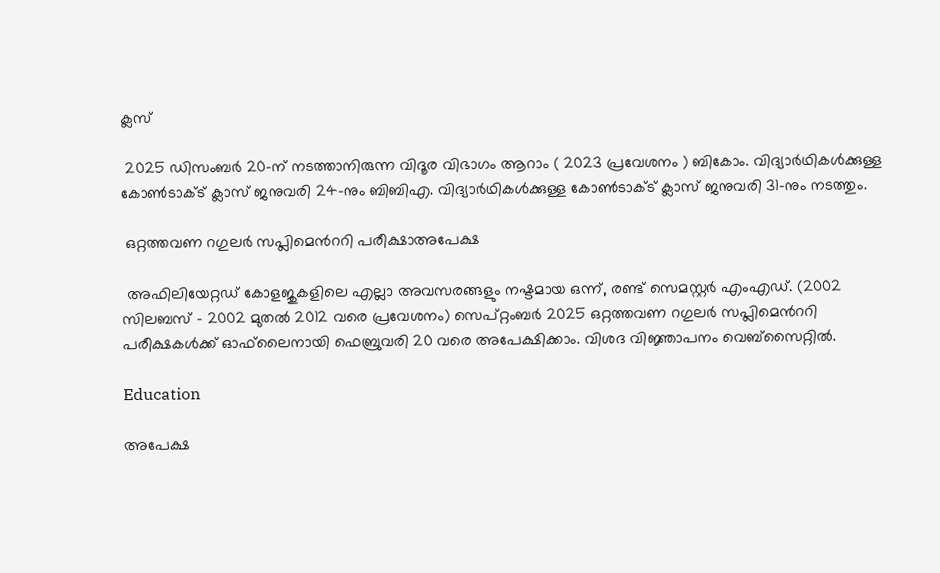ക്ലസ്

 2025 ഡിസംബർ 20-ന് നടത്താനിരുന്ന വിദൂര വിഭാഗം ആറാം ( 2023 പ്രവേശനം ) ബികോം. വിദ്യാർഥികൾക്കുള്ള കോൺടാക്ട് ക്ലാസ് ജനുവരി 24-നും ബിബിഎ. വിദ്യാർഥികൾക്കുള്ള കോൺടാക്ട് ക്ലാസ് ജനുവരി 31-നും നടത്തും.

 ഒറ്റത്തവണ റഗുലർ സപ്ലിമെന്‍ററി പരീക്ഷാഅപേക്ഷ

 അഫിലിയേറ്റഡ് കോളജുകളിലെ എല്ലാ അവസരങ്ങളും നഷ്ടമായ ഒന്ന്, രണ്ട് സെമസ്റ്റർ എംഎഡ്. (2002 സിലബസ് - 2002 മുതൽ 2012 വരെ പ്രവേശനം) സെപ്റ്റംബർ 2025 ഒറ്റത്തവണ റഗുലർ സപ്ലിമെന്‍ററി പരീക്ഷകൾക്ക് ഓഫ്‌ലൈനായി ഫെബ്രുവരി 20 വരെ അപേക്ഷിക്കാം. വിശദ വിജ്ഞാപനം വെബ്സൈറ്റിൽ.

Education

അപേക്ഷ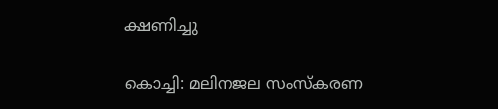ക്ഷണിച്ചു

കൊച്ചി: മലിനജല സംസ്‌കരണ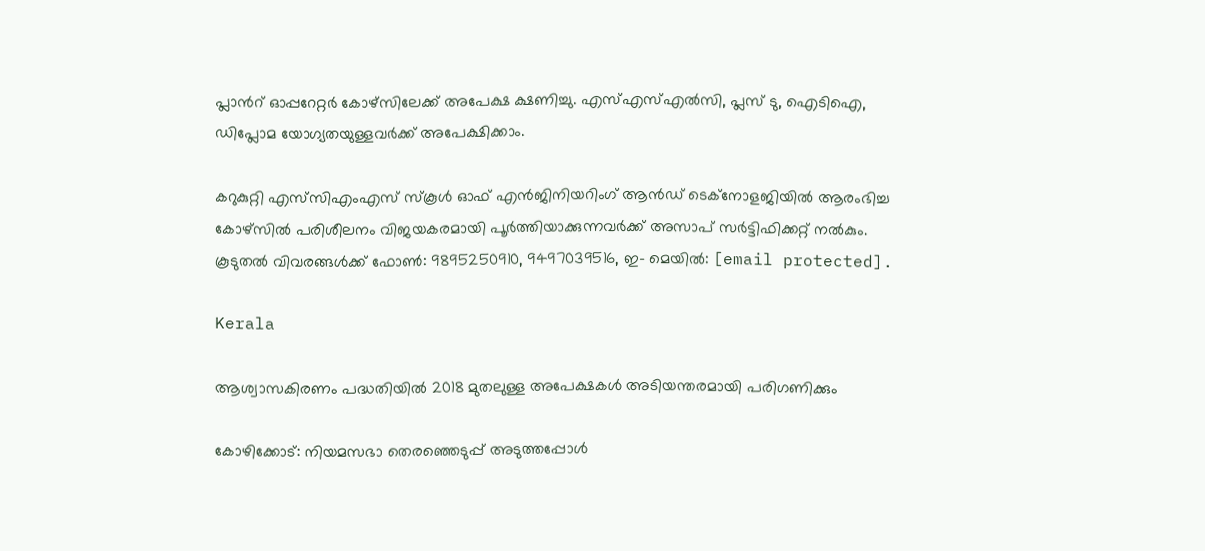പ്ലാന്‍റ് ഓപ്പറേറ്റര്‍ കോഴ്‌സിലേക്ക് അപേക്ഷ ക്ഷണിച്ചു. എസ്എസ്എല്‍സി, പ്ലസ് ടു, ഐടിഐ, ഡിപ്ലോമ യോഗ്യതയുള്ളവര്‍ക്ക് അപേക്ഷിക്കാം.

കറുകുറ്റി എസ്‌സിഎംഎസ് സ്‌കൂള്‍ ഓഫ് എൻജിനിയറിംഗ് ആന്‍ഡ് ടെക്‌നോളജിയില്‍ ആരംഭിച്ച കോഴ്‌സില്‍ പരിശീലനം വിജയകരമായി പൂര്‍ത്തിയാക്കുന്നവര്‍ക്ക് അസാപ് സര്‍ട്ടിഫിക്കറ്റ് നല്‍കും. കൂടുതല്‍ വിവരങ്ങള്‍ക്ക് ഫോൺ: 9895250910, 9497039516, ഇ- മെയില്‍: [email protected].

Kerala

ആശ്വാസകിരണം പദ്ധതിയില്‍ 2018 മുതലുള്ള അപേക്ഷകള്‍ അടിയന്തരമായി പരിഗണിക്കും

കോഴിക്കോട്: നിയമസഭാ തെരഞ്ഞെടുപ്പ് അടുത്തപ്പോള്‍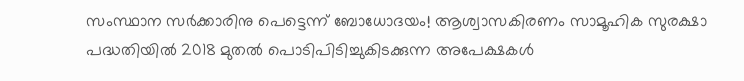സംസ്ഥാന സര്‍ക്കാരിനു പെട്ടെന്ന് ബോധോദയം! ആശ്വാസകിരണം സാമൂഹിക സുരക്ഷാ പദ്ധതിയില്‍ 2018 മുതല്‍ പൊടിപിടിച്ചുകിടക്കുന്ന അപേക്ഷകള്‍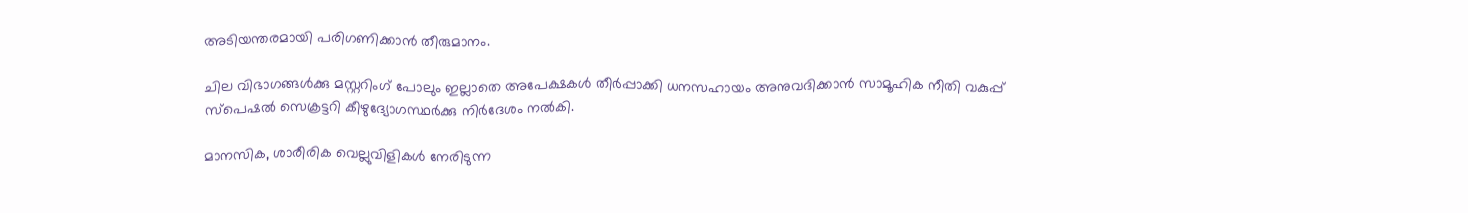അടിയന്തരമായി പരിഗണിക്കാന്‍ തീരുമാനം.

ചില വിഭാഗങ്ങള്‍ക്കു മസ്റ്ററിംഗ് പോലും ഇല്ലാതെ അപേക്ഷകള്‍ തീര്‍പ്പാക്കി ധനസഹായം അനുവദിക്കാന്‍ സാമൂഹിക നീതി വകുപ്പ് സ്‌പെഷല്‍ സെക്രട്ടറി കീഴുദ്യോഗസ്ഥര്‍ക്കു നിര്‍ദേശം നല്‍കി.

മാനസിക, ശാരീരിക വെല്ലുവിളികള്‍ നേരിടുന്ന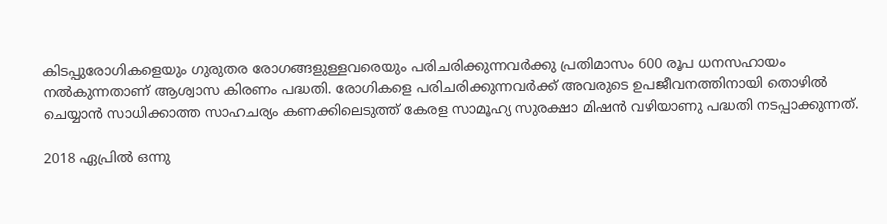കിടപ്പുരോഗികളെയും ഗുരുതര രോഗങ്ങളുള്ളവരെയും പരിചരിക്കുന്നവര്‍ക്കു പ്രതിമാസം 600 രൂപ ധനസഹായം നല്‍കുന്നതാണ് ആശ്വാസ കിരണം പദ്ധതി. രോഗികളെ പരിചരിക്കുന്നവര്‍ക്ക് അവരുടെ ഉപജീവനത്തിനായി തൊഴില്‍ ചെയ്യാന്‍ സാധിക്കാത്ത സാഹചര്യം കണക്കിലെടുത്ത് കേരള സാമൂഹ്യ സുരക്ഷാ മിഷന്‍ വഴിയാണു പദ്ധതി നടപ്പാക്കുന്നത്.

2018 ഏപ്രില്‍ ഒന്നു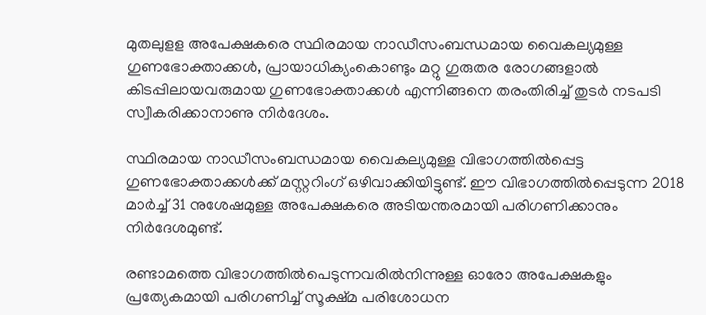മുതലുളള അപേക്ഷകരെ സ്ഥിരമായ നാഡീസംബന്ധമായ വൈകല്യമുള്ള ഗുണഭോക്താക്കള്‍, പ്രായാധിക്യംകൊണ്ടും മറ്റു ഗുരുതര രോഗങ്ങളാല്‍ കിടപ്പിലായവരുമായ ഗുണഭോക്താക്കള്‍ എന്നിങ്ങനെ തരംതിരിച്ച് തുടര്‍ നടപടി സ്വീകരിക്കാനാണു നിര്‍ദേശം.

സ്ഥിരമായ നാഡീസംബന്ധമായ വൈകല്യമുള്ള വിഭാഗത്തില്‍പ്പെട്ട ഗുണഭോക്താക്കള്‍ക്ക് മസ്റ്ററിംഗ് ഒഴിവാക്കിയിട്ടുണ്ട്. ഈ വിഭാഗത്തില്‍പ്പെടുന്ന 2018 മാര്‍ച്ച് 31 നുശേഷമുള്ള അപേക്ഷകരെ അടിയന്തരമായി പരിഗണിക്കാനും നിര്‍ദേശമുണ്ട്.

രണ്ടാമത്തെ വിഭാഗത്തില്‍പെടുന്നവരില്‍നിന്നുള്ള ഓരോ അപേക്ഷകളും പ്രത്യേകമായി പരിഗണിച്ച് സൂക്ഷ്മ പരിശോധന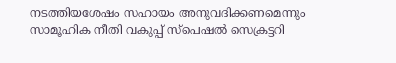നടത്തിയശേഷം സഹായം അനുവദിക്കണമെന്നും സാമൂഹിക നീതി വകുപ്പ് സ്‌പെഷല്‍ സെക്രട്ടറി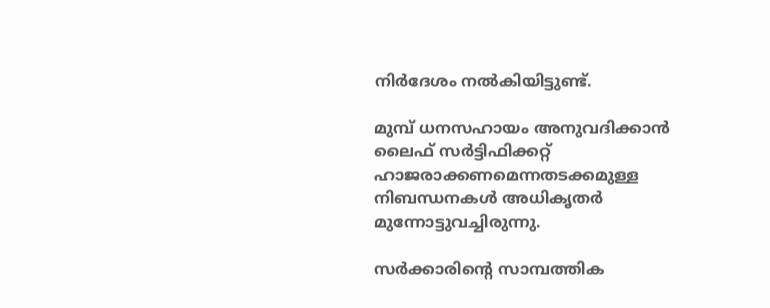നിര്‍ദേശം നല്‍കിയിട്ടുണ്ട്.

മുമ്പ് ധനസഹായം അനുവദിക്കാന്‍ ലൈഫ് സര്‍ട്ടിഫിക്കറ്റ് ഹാജരാക്കണമെന്നതടക്കമുള്ള നിബന്ധനകള്‍ അധികൃതര്‍ മുന്നോട്ടുവച്ചിരുന്നു.

സര്‍ക്കാരിന്‍റെ സാമ്പത്തിക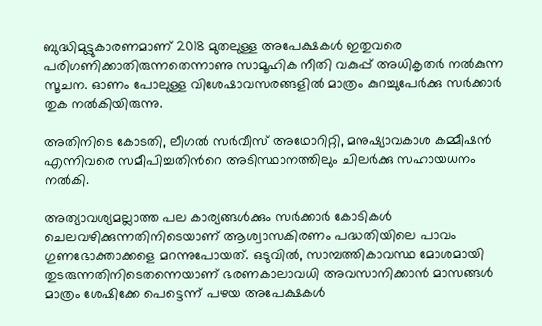ബുദ്ധിമുട്ടുകാരണമാണ് 2018 മുതലുള്ള അപേക്ഷകള്‍ ഇതുവരെ പരിഗണിക്കാതിരുന്നതെന്നാണു സാമൂഹിക നീതി വകുപ്പ് അധികൃതര്‍ നല്‍കുന്ന സൂചന. ഓണം പോലുള്ള വിശേഷാവസരങ്ങളില്‍ മാത്രം കുറച്ചുപേര്‍ക്കു സര്‍ക്കാര്‍ തുക നല്‍കിയിരുന്നു.

അതിനിടെ കോടതി, ലീഗല്‍ സര്‍വീസ് അഥോറിറ്റി, മനുഷ്യാവകാശ കമ്മീഷന്‍ എന്നിവരെ സമീപിച്ചതിന്‍റെ അടിസ്ഥാനത്തിലും ചിലര്‍ക്കു സഹായധനം നല്‍കി.

അത്യാവശ്യമല്ലാത്ത പല കാര്യങ്ങള്‍ക്കും സര്‍ക്കാര്‍ കോടികള്‍ ചെലവഴിക്കുന്നതിനിടെയാണ് ആശ്വാസകിരണം പദ്ധതിയിലെ പാവം ഗുണഭോക്താക്കളെ മറന്നുപോയത്. ഒടുവില്‍, സാമ്പത്തികാവസ്ഥ മോശമായി തുടരുന്നതിനിടെതന്നെയാണ് ഭരണകാലാവധി അവസാനിക്കാന്‍ മാസങ്ങള്‍ മാത്രം ശേഷിക്കേ പെട്ടെന്ന് പഴയ അപേക്ഷകള്‍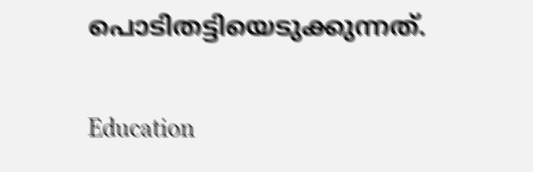പൊടിതട്ടിയെടുക്കുന്നത്.

Education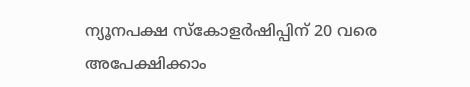ന്യൂനപക്ഷ സ്കോളർഷിപ്പിന് 20 വരെ അപേക്ഷിക്കാം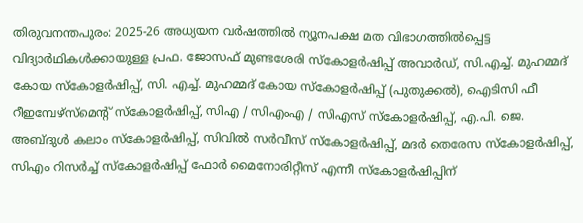തിരുവനന്തപുരം: 2025-26 അധ്യയന വർഷത്തിൽ ന്യൂനപക്ഷ മത വിഭാഗത്തിൽപ്പെട്ട വിദ്യാർഥികൾക്കായുള്ള പ്രഫ. ജോസഫ് മുണ്ടശേരി സ്കോളർഷിപ്പ് അവാർഡ്, സി.എച്ച്. മുഹമ്മദ് കോയ സ്കോളർഷിപ്പ്, സി. എച്ച്. മുഹമ്മദ് കോയ സ്കോളർഷിപ്പ് (പുതുക്കൽ), ഐടിസി ഫീ റീഇമ്പേഴ്സ്മെന്‍റ് സ്കോളർഷിപ്പ്, സിഎ / സിഎംഎ / സിഎസ് സ്കോളർഷിപ്പ്, എ.പി. ജെ. അബ്ദുൾ കലാം സ്കോളർഷിപ്പ്, സിവിൽ സർവീസ് സ്കോളർഷിപ്പ്, മദർ തെരേസ സ്കോളർഷിപ്പ്, സിഎം റിസർച്ച് സ്കോളർഷിപ്പ് ഫോർ മൈനോരിറ്റീസ് എന്നീ സ്കോളർഷിപ്പിന്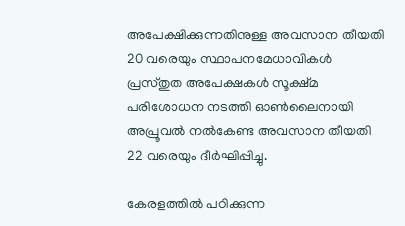അപേക്ഷിക്കുന്നതിനുള്ള അവസാന തീയതി 20 വരെയും സ്ഥാപനമേധാവികൾ പ്രസ്തുത അപേക്ഷകൾ സൂക്ഷ്മ പരിശോധന നടത്തി ഓൺലൈനായി അപ്രൂവൽ നൽകേണ്ട അവസാന തീയതി 22 വരെയും ദീർഘിപ്പിച്ചു.

കേരളത്തിൽ പഠിക്കുന്ന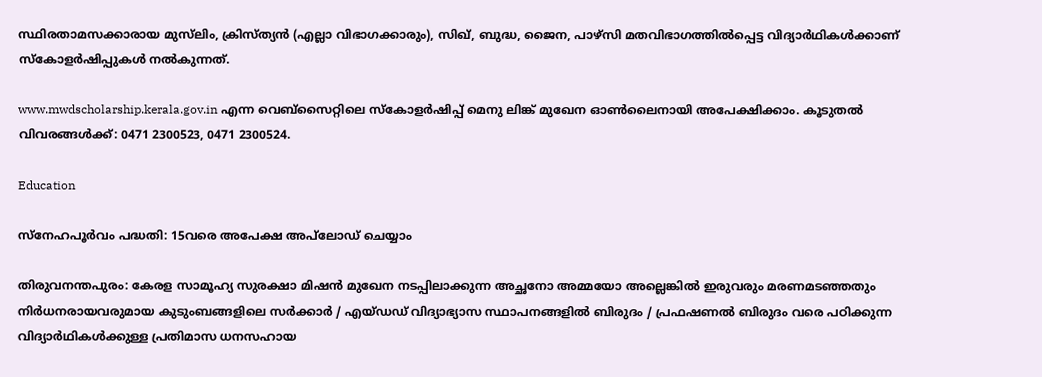സ്ഥിരതാമസക്കാരായ മുസ്‌ലിം, ക്രിസ്ത്യൻ (എല്ലാ വിഭാഗക്കാരും), സിഖ്, ബുദ്ധ, ജൈന, പാഴ്സി മതവിഭാഗത്തിൽപ്പെട്ട വിദ്യാർഥികൾക്കാണ് സ്കോളർഷിപ്പുകൾ നൽകുന്നത്.

www.mwdscholarship.kerala.gov.in എന്ന വെബ്സൈറ്റിലെ സ്കോളർഷിപ്പ് മെനു ലിങ്ക് മുഖേന ഓൺലൈനായി അപേക്ഷിക്കാം. കൂടുതൽ വിവരങ്ങൾക്ക്: 0471 2300523, 0471 2300524.

Education

സ്നേഹപൂർവം പദ്ധതി: 15വരെ അപേക്ഷ അപ്‌ലോഡ്‌ ചെയ്യാം

തിരുവനന്തപുരം: കേരള സാമൂഹ്യ സുരക്ഷാ മിഷൻ മുഖേന നടപ്പിലാക്കുന്ന അച്ഛനോ അമ്മയോ അല്ലെങ്കിൽ ഇരുവരും മരണമടഞ്ഞതും നിർധനരായവരുമായ കുടുംബങ്ങളിലെ സർക്കാർ / എയ്ഡഡ് വിദ്യാഭ്യാസ സ്ഥാപനങ്ങളിൽ ബിരുദം / പ്രഫഷണൽ ബിരുദം വരെ പഠിക്കുന്ന വിദ്യാർഥികൾക്കുള്ള പ്രതിമാസ ധനസഹായ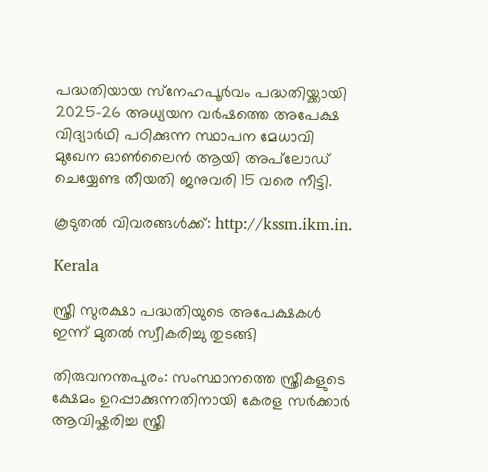പദ്ധതിയായ സ്‌നേഹപൂർവം പദ്ധതിയ്ക്കായി 2025-26 അധ്യയന വർഷത്തെ അപേക്ഷ വിദ്യാർഥി പഠിക്കുന്ന സ്ഥാപന മേധാവി മുഖേന ഓൺലൈൻ ആയി അപ്‌ലോഡ്‌ ചെയ്യേണ്ട തീയതി ജനുവരി 15 വരെ നീട്ടി.

കൂടുതൽ വിവരങ്ങൾക്ക്: http://kssm.ikm.in.

Kerala

സ്ത്രീ സുരക്ഷാ പദ്ധതിയുടെ അപേക്ഷകൾ ഇന്ന് മുതൽ സ്വീകരിച്ചു തുടങ്ങി

തിരുവനന്തപുരം: സംസ്ഥാനത്തെ സ്ത്രീകളുടെ ക്ഷേമം ഉറപ്പാക്കുന്നതിനായി കേരള സർക്കാർ ആവിഷ്കരിച്ച സ്ത്രീ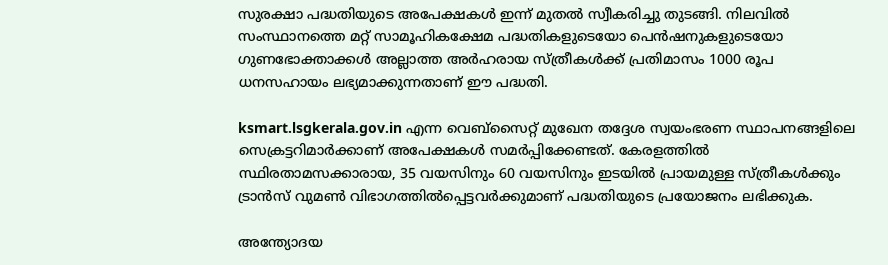സുരക്ഷാ പദ്ധതിയുടെ അപേക്ഷകൾ ഇന്ന് മുതൽ സ്വീകരിച്ചു തുടങ്ങി. നിലവിൽ സംസ്ഥാനത്തെ മറ്റ് സാമൂഹികക്ഷേമ പദ്ധതികളുടെയോ പെൻഷനുകളുടെയോ ഗുണഭോക്താക്കൾ അല്ലാത്ത അർഹരായ സ്ത്രീകൾക്ക് പ്രതിമാസം 1000 രൂപ ധനസഹായം ലഭ്യമാക്കുന്നതാണ് ഈ പദ്ധതി.

ksmart.lsgkerala.gov.in എന്ന വെബ്സൈറ്റ് മുഖേന തദ്ദേശ സ്വയംഭരണ സ്ഥാപനങ്ങളിലെ സെക്രട്ടറിമാർക്കാണ് അപേക്ഷകൾ സമർപ്പിക്കേണ്ടത്. കേരളത്തിൽ സ്ഥിരതാമസക്കാരായ, 35 വയസിനും 60 വയസിനും ഇടയിൽ പ്രായമുള്ള സ്ത്രീകൾക്കും ട്രാൻസ് വുമൺ വിഭാഗത്തിൽപ്പെട്ടവർക്കുമാണ് പദ്ധതിയുടെ പ്രയോജനം ലഭിക്കുക.

അന്ത്യോദയ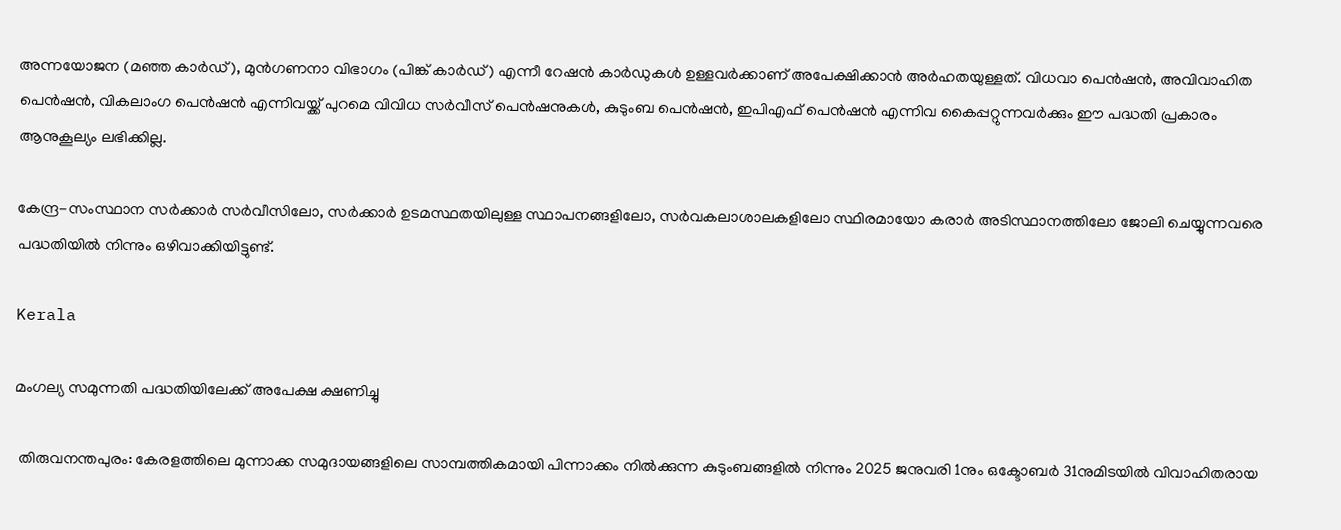അന്നയോജന (മഞ്ഞ കാർഡ്), മുൻഗണനാ വിഭാഗം (പിങ്ക് കാർഡ്) എന്നീ റേഷൻ കാർഡുകൾ ഉള്ളവർക്കാണ് അപേക്ഷിക്കാൻ അർഹതയുള്ളത്. വിധവാ പെൻഷൻ, അവിവാഹിത പെൻഷൻ, വികലാംഗ പെൻഷൻ എന്നിവയ്ക്ക് പുറമെ വിവിധ സർവീസ് പെൻഷനുകൾ, കുടുംബ പെൻഷൻ, ഇപിഎഫ് പെൻഷൻ എന്നിവ കൈപ്പറ്റുന്നവർക്കും ഈ പദ്ധതി പ്രകാരം ആനുകൂല്യം ലഭിക്കില്ല.

കേന്ദ്ര-സംസ്ഥാന സർക്കാർ സർവീസിലോ, സർക്കാർ ഉടമസ്ഥതയിലുള്ള സ്ഥാപനങ്ങളിലോ, സർവകലാശാലകളിലോ സ്ഥിരമായോ കരാർ അടിസ്ഥാനത്തിലോ ജോലി ചെയ്യുന്നവരെ പദ്ധതിയിൽ നിന്നും ഒഴിവാക്കിയിട്ടുണ്ട്.

Kerala

മംഗല്യ സമുന്നതി പദ്ധതിയിലേക്ക് അപേക്ഷ ക്ഷണിച്ചു

 തിരുവനന്തപുരം: കേരളത്തിലെ മുന്നാക്ക സമുദായങ്ങളിലെ സാമ്പത്തികമായി പിന്നാക്കം നിൽക്കുന്ന കുടുംബങ്ങളിൽ നിന്നും 2025 ജനുവരി 1നും ഒക്ടോബർ 31നുമിടയിൽ വിവാഹിതരായ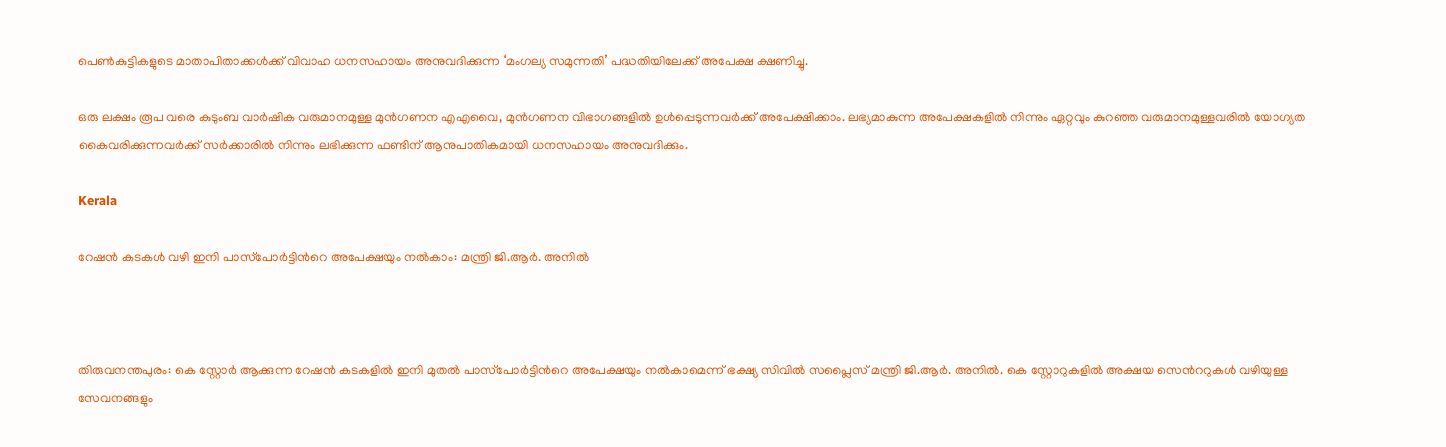പെൺകുട്ടികളുടെ മാതാപിതാക്കൾക്ക് വിവാഹ ധനസഹായം അനുവദിക്കുന്ന ‘മംഗല്യ സമുന്നതി’ പദ്ധതിയിലേക്ക് അപേക്ഷ ക്ഷണിച്ചു.

ഒരു ലക്ഷം രൂപ വരെ കുടുംബ വാർഷിക വരുമാനമുള്ള മുൻഗണന എഎവൈ, മുൻഗണന വിഭാഗങ്ങളിൽ ഉൾപ്പെടുന്നവർക്ക് അപേക്ഷിക്കാം. ലഭ്യമാകുന്ന അപേക്ഷകളിൽ നിന്നും ഏറ്റവും കുറഞ്ഞ വരുമാനമുള്ളവരിൽ യോഗ്യത കൈവരിക്കുന്നവർക്ക് സർക്കാരിൽ നിന്നും ലഭിക്കുന്ന ഫണ്ടിന് ആനുപാതികമായി ധനസഹായം അനുവദിക്കും.

Kerala

റേഷന്‍ കടകള്‍ വഴി ഇനി പാസ്‌പോര്‍ട്ടിന്‍റെ അപേക്ഷയും നല്‍കാം: മന്ത്രി ജി.ആര്‍. അനില്‍



തിരുവനന്തപുരം: കെ സ്റ്റോര്‍ ആക്കുന്ന റേഷന്‍ കടകളില്‍ ഇനി മുതല്‍ പാസ്‌പോര്‍ട്ടിന്‍റെ അപേക്ഷയും നല്‍കാമെന്ന് ഭക്ഷ്യ സിവില്‍ സപ്ലൈസ് മന്ത്രി ജി.ആര്‍. അനില്‍. കെ സ്റ്റോറുകളില്‍ അക്ഷയ സെന്‍ററുകള്‍ വഴിയുള്ള സേവനങ്ങളും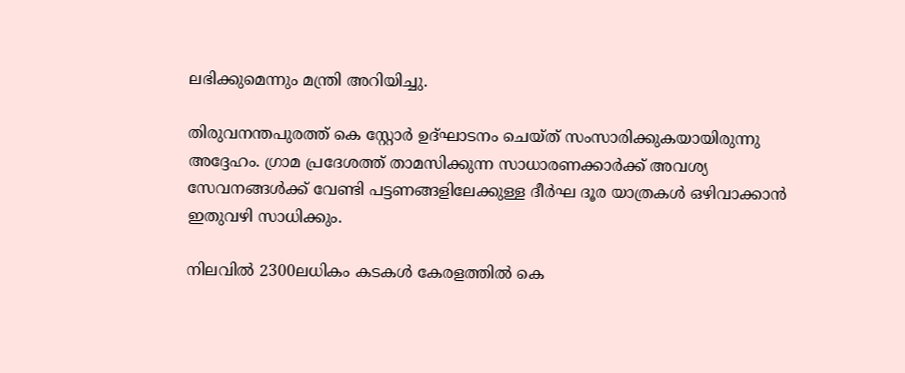ലഭിക്കുമെന്നും മന്ത്രി അറിയിച്ചു.

തിരുവനന്തപുരത്ത് കെ സ്റ്റോര്‍ ഉദ്ഘാടനം ചെയ്ത് സംസാരിക്കുകയായിരുന്നു അദ്ദേഹം. ഗ്രാമ പ്രദേശത്ത് താമസിക്കുന്ന സാധാരണക്കാര്‍ക്ക് അവശ്യ സേവനങ്ങള്‍ക്ക് വേണ്ടി പട്ടണങ്ങളിലേക്കുള്ള ദീര്‍ഘ ദൂര യാത്രകള്‍ ഒഴിവാക്കാന്‍ ഇതുവഴി സാധിക്കും.

നിലവില്‍ 2300ലധികം കടകള്‍ കേരളത്തില്‍ കെ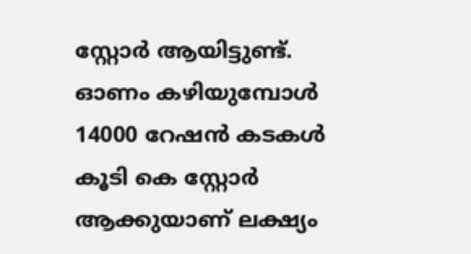സ്റ്റോര്‍ ആയിട്ടുണ്ട്. ഓണം കഴിയുമ്പോള്‍ 14000 റേഷന്‍ കടകള്‍ കൂടി കെ സ്റ്റോര്‍ ആക്കുയാണ് ലക്ഷ്യം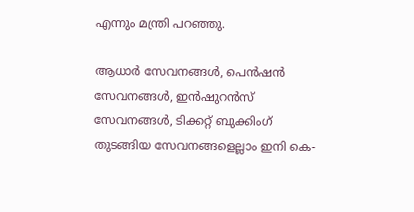എന്നും മന്ത്രി പറഞ്ഞു.

ആധാര്‍ സേവനങ്ങള്‍, പെന്‍ഷന്‍ സേവനങ്ങള്‍, ഇന്‍ഷുറന്‍സ് സേവനങ്ങള്‍, ടിക്കറ്റ് ബുക്കിംഗ് തുടങ്ങിയ സേവനങ്ങളെല്ലാം ഇനി കെ-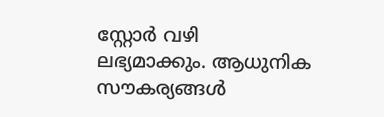സ്റ്റോര്‍ വഴി ലഭ്യമാക്കും. ആധുനിക സൗകര്യങ്ങള്‍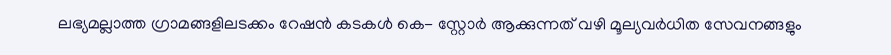ലഭ്യമല്ലാത്ത ഗ്രാമങ്ങളിലടക്കം റേഷന്‍ കടകള്‍ കെ- സ്റ്റോര്‍ ആക്കുന്നത് വഴി മൂല്യവര്‍ധിത സേവനങ്ങളും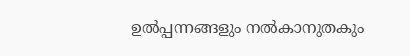ഉല്‍പ്പന്നങ്ങളും നല്‍കാനുതകും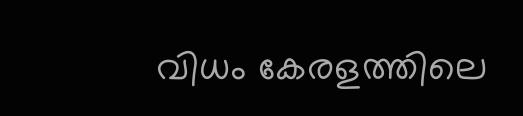വിധം കേരളത്തിലെ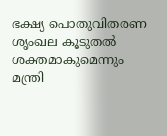ഭക്ഷ്യ പൊതുവിതരണ ശൃംഖല കൂടുതല്‍ ശക്തമാകുമെന്നും മന്ത്രി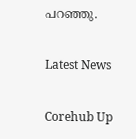പറഞ്ഞു.

Latest News

Corehub Up